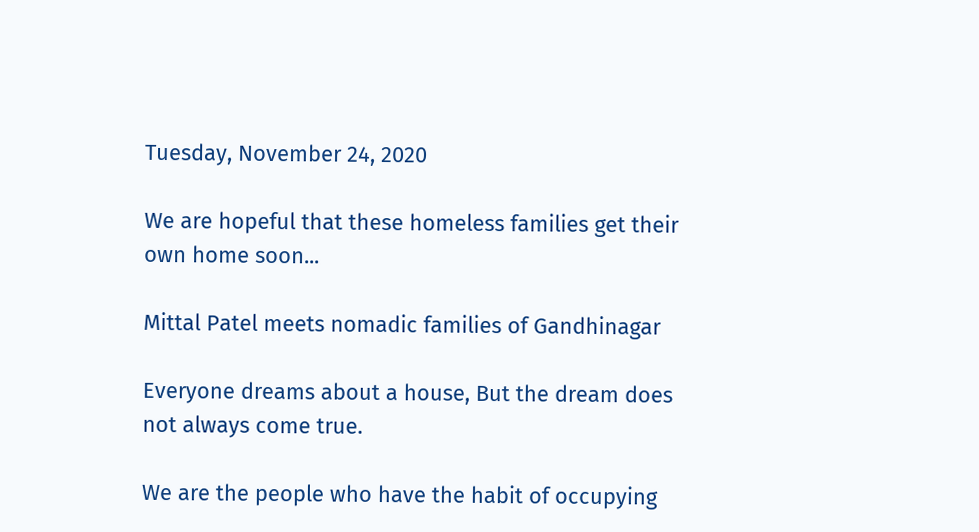Tuesday, November 24, 2020

We are hopeful that these homeless families get their own home soon...

Mittal Patel meets nomadic families of Gandhinagar

Everyone dreams about a house, But the dream does not always come true.

We are the people who have the habit of occupying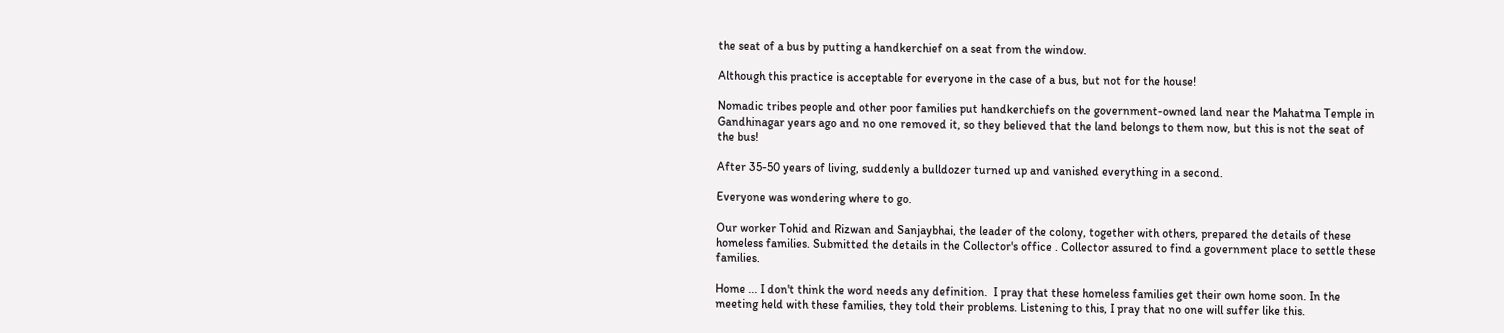the seat of a bus by putting a handkerchief on a seat from the window.

Although this practice is acceptable for everyone in the case of a bus, but not for the house!

Nomadic tribes people and other poor families put handkerchiefs on the government-owned land near the Mahatma Temple in Gandhinagar years ago and no one removed it, so they believed that the land belongs to them now, but this is not the seat of the bus!

After 35-50 years of living, suddenly a bulldozer turned up and vanished everything in a second.

Everyone was wondering where to go.

Our worker Tohid and Rizwan and Sanjaybhai, the leader of the colony, together with others, prepared the details of these homeless families. Submitted the details in the Collector's office . Collector assured to find a government place to settle these families.

Home ... I don't think the word needs any definition.  I pray that these homeless families get their own home soon. In the meeting held with these families, they told their problems. Listening to this, I pray that no one will suffer like this.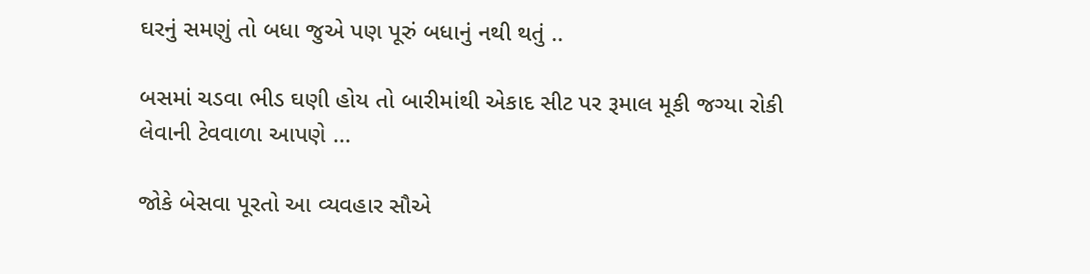ઘરનું સમણું તો બધા જુએ પણ પૂરું બધાનું નથી થતું ..

બસમાં ચડવા ભીડ ઘણી હોય તો બારીમાંથી એકાદ સીટ પર રૂમાલ મૂકી જગ્યા રોકી લેવાની ટેવવાળા આપણે ...

જોકે બેસવા પૂરતો આ વ્યવહાર સૌએ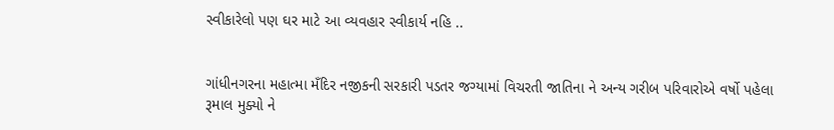સ્વીકારેલો પણ ઘર માટે આ વ્યવહાર સ્વીકાર્ય નહિ ..


ગાંધીનગરના મહાત્મા મઁદિર નજીકની સરકારી પડતર જગ્યામાં વિચરતી જાતિના ને અન્ય ગરીબ પરિવારોએ વર્ષો પહેલા રૂમાલ મુક્યો ને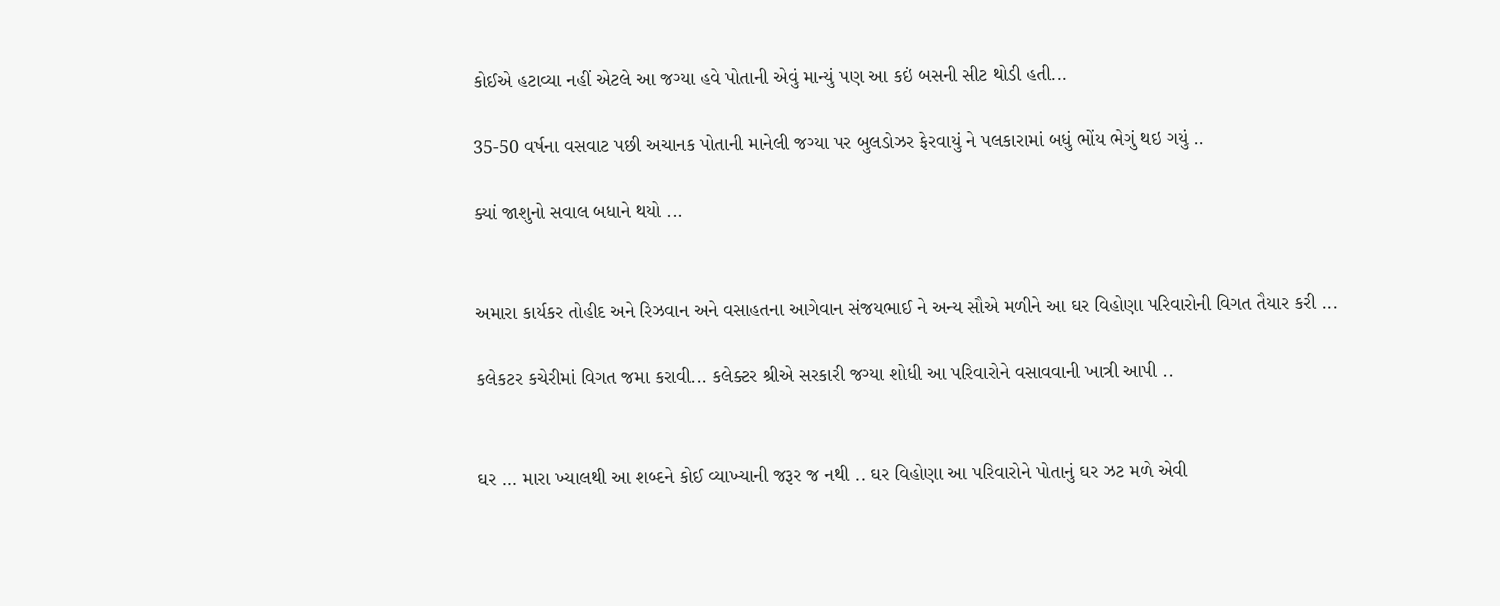કોઈએ હટાવ્યા નહીં એટલે આ જગ્યા હવે પોતાની એવું માન્યું પણ આ કઇં બસની સીટ થોડી હતી...

35-50 વર્ષના વસવાટ પછી અચાનક પોતાની માનેલી જગ્યા પર બુલડોઝર ફેરવાયું ને પલકારામાં બધું ભોંય ભેગું થઇ ગયું ..

ક્યાં જાશુનો સવાલ બધાને થયો ...


અમારા કાર્યકર તોહીદ અને રિઝવાન અને વસાહતના આગેવાન સંજયભાઈ ને અન્ય સૌએ મળીને આ ઘર વિહોણા પરિવારોની વિગત તૈયાર કરી ...

કલેકટર કચેરીમાં વિગત જમા કરાવી... કલેક્ટર શ્રીએ સરકારી જગ્યા શોધી આ પરિવારોને વસાવવાની ખાત્રી આપી ..


ઘર ... મારા ખ્યાલથી આ શબ્દને કોઈ વ્યાખ્યાની જરૂર જ નથી .. ઘર વિહોણા આ પરિવારોને પોતાનું ઘર ઝટ મળે એવી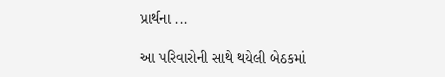પ્રાર્થના ...

આ પરિવારોની સાથે થયેલી બેઠકમાં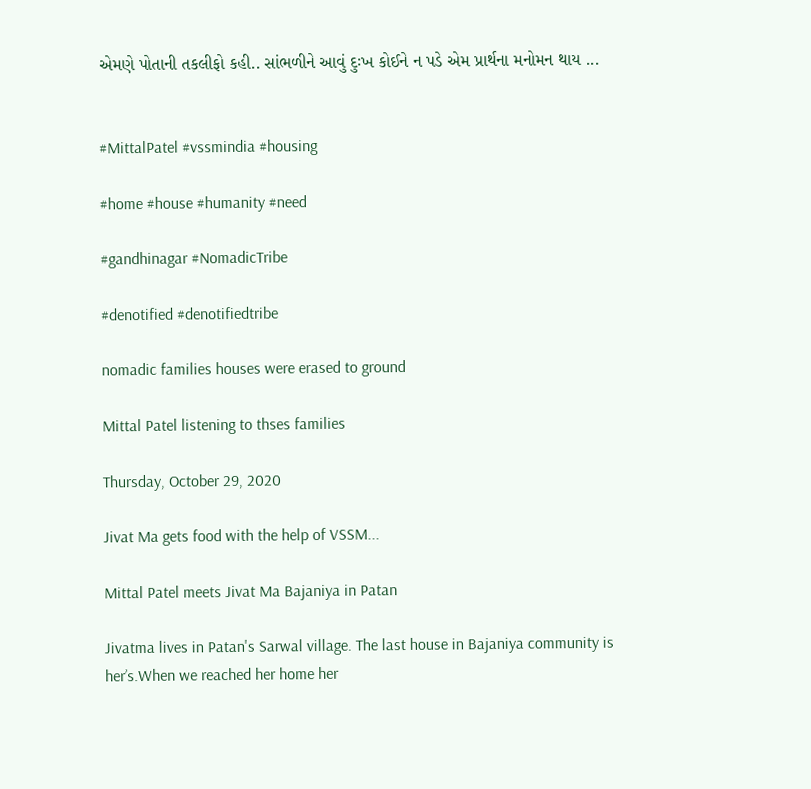એમણે પોતાની તકલીફો કહી.. સાંભળીને આવું દુઃખ કોઈને ન પડે એમ પ્રાર્થના મનોમન થાય ...


#MittalPatel #vssmindia #housing

#home #house #humanity #need

#gandhinagar #NomadicTribe

#denotified #denotifiedtribe

nomadic families houses were erased to ground

Mittal Patel listening to thses families

Thursday, October 29, 2020

Jivat Ma gets food with the help of VSSM...

Mittal Patel meets Jivat Ma Bajaniya in Patan

Jivatma lives in Patan's Sarwal village. The last house in Bajaniya community is her’s.When we reached her home her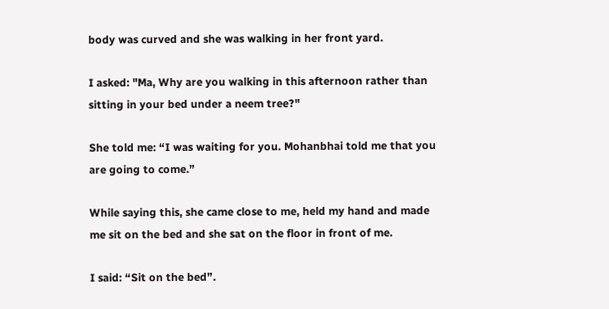body was curved and she was walking in her front yard.

I asked: "Ma, Why are you walking in this afternoon rather than sitting in your bed under a neem tree?"

She told me: “I was waiting for you. Mohanbhai told me that you are going to come.”

While saying this, she came close to me, held my hand and made me sit on the bed and she sat on the floor in front of me.

I said: “Sit on the bed”.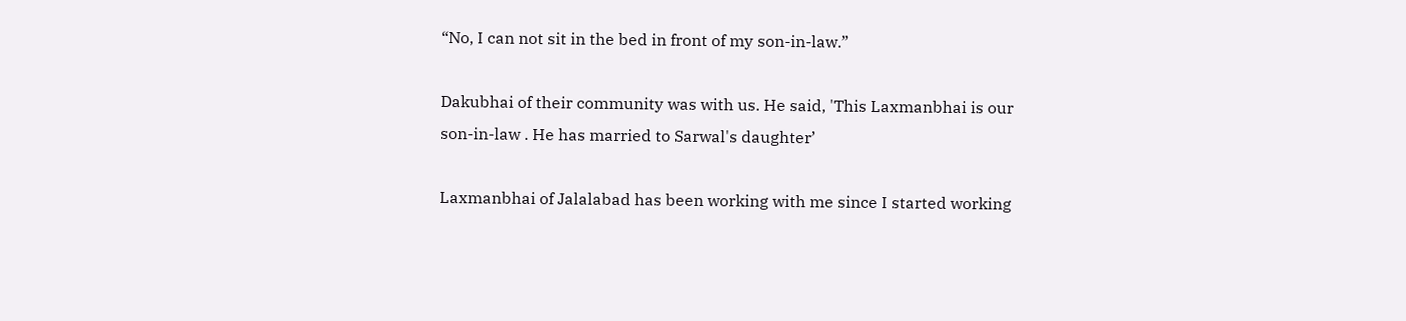“No, I can not sit in the bed in front of my son-in-law.”

Dakubhai of their community was with us. He said, 'This Laxmanbhai is our son-in-law . He has married to Sarwal's daughter’

Laxmanbhai of Jalalabad has been working with me since I started working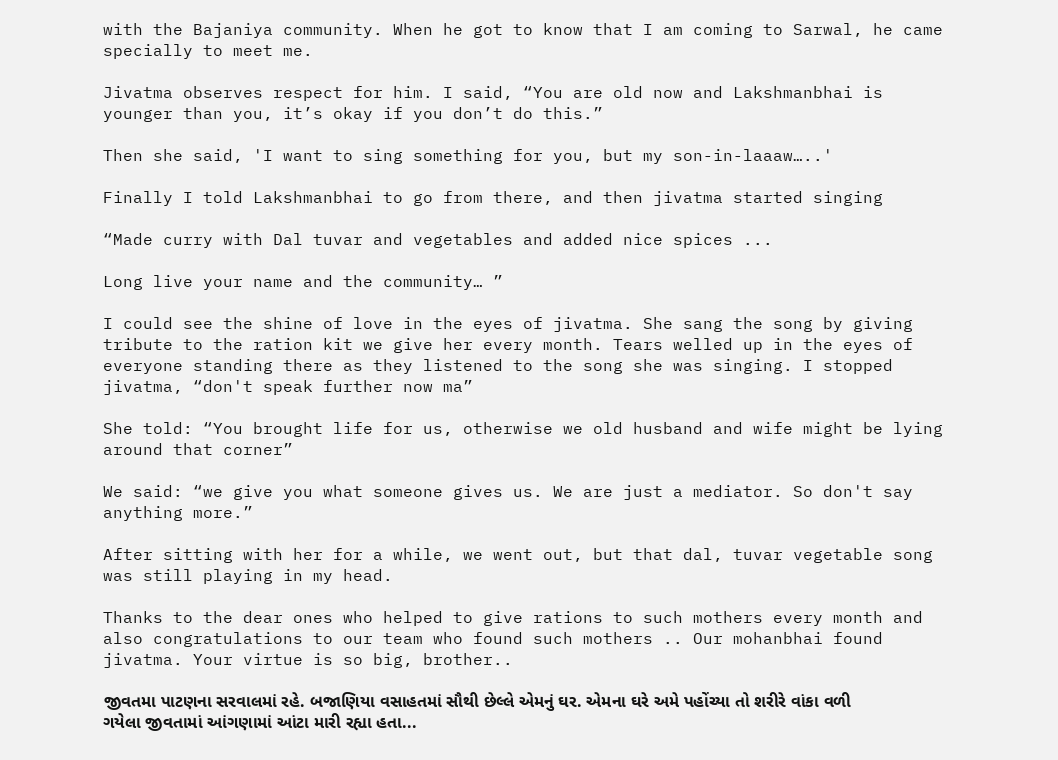with the Bajaniya community. When he got to know that I am coming to Sarwal, he came specially to meet me.

Jivatma observes respect for him. I said, “You are old now and Lakshmanbhai is younger than you, it’s okay if you don’t do this.”

Then she said, 'I want to sing something for you, but my son-in-laaaw…..'

Finally I told Lakshmanbhai to go from there, and then jivatma started singing

“Made curry with Dal tuvar and vegetables and added nice spices ...

Long live your name and the community… ”

I could see the shine of love in the eyes of jivatma. She sang the song by giving tribute to the ration kit we give her every month. Tears welled up in the eyes of everyone standing there as they listened to the song she was singing. I stopped jivatma, “don't speak further now ma”

She told: “You brought life for us, otherwise we old husband and wife might be lying around that corner”

We said: “we give you what someone gives us. We are just a mediator. So don't say anything more.”

After sitting with her for a while, we went out, but that dal, tuvar vegetable song was still playing in my head.

Thanks to the dear ones who helped to give rations to such mothers every month and also congratulations to our team who found such mothers .. Our mohanbhai found jivatma. Your virtue is so big, brother..

જીવતમા પાટણના સરવાલમાં રહે. બજાણિયા વસાહતમાં સૌથી છેલ્લે એમનું ઘર. એમના ઘરે અમે પહોંચ્યા તો શરીરે વાંકા વળી ગયેલા જીવતામાં આંગણામાં આંટા મારી રહ્યા હતા...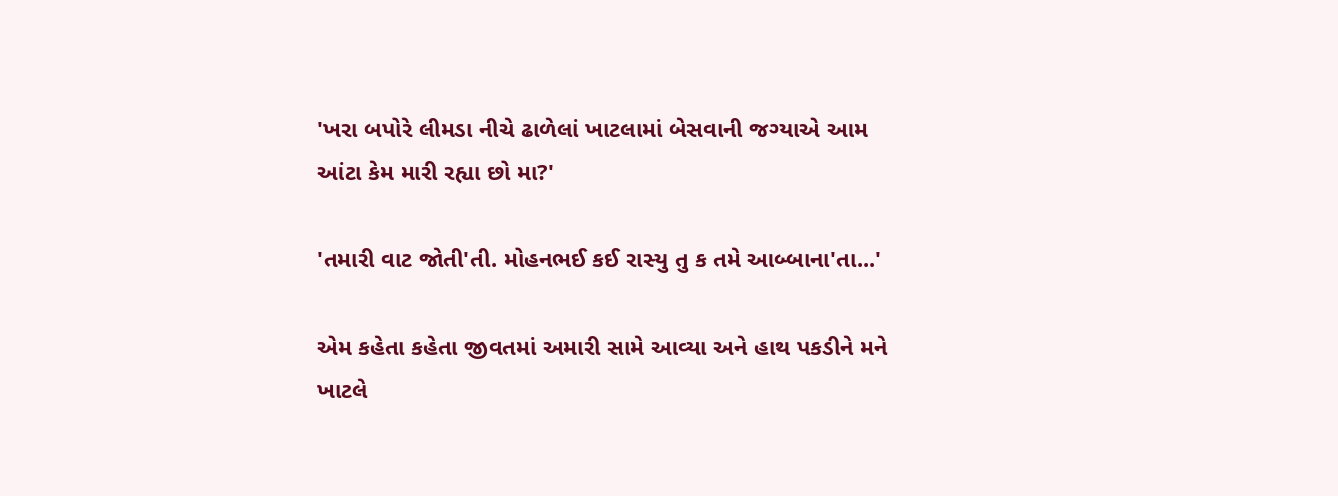'ખરા બપોરે લીમડા નીચે ઢાળેલાં ખાટલામાં બેસવાની જગ્યાએ આમ આંટા કેમ મારી રહ્યા છો મા?'

'તમારી વાટ જોતી'તી. મોહનભઈ કઈ રાસ્યુ તુ ક તમે આબ્બાના'તા...'

એમ કહેતા કહેતા જીવતમાં અમારી સામે આવ્યા અને હાથ પકડીને મને ખાટલે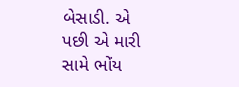બેસાડી. એ પછી એ મારી સામે ભોંય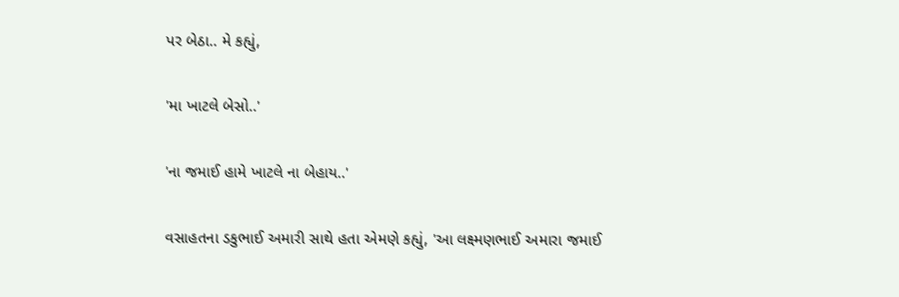પર બેઠા.. મે કહ્યું,

'મા ખાટલે બેસો..'

'ના જમાઈ હામે ખાટલે ના બેહાય..'

વસાહતના ડકુભાઈ અમારી સાથે હતા એમણે કહ્યું, 'આ લક્ષ્મણભાઈ અમારા જમાઈ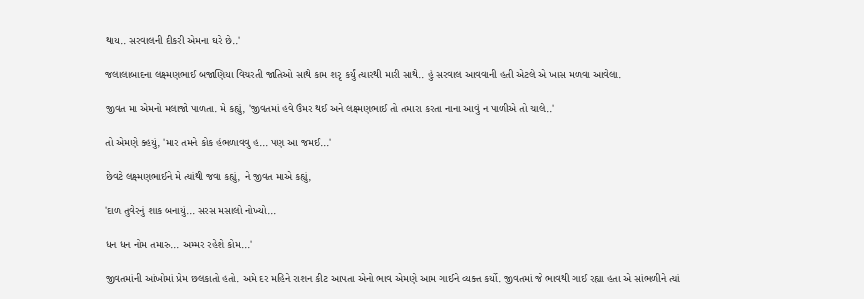થાય.. સરવાલની દીકરી એમના ઘરે છે..'

જલાલાબાદના લક્ષ્મણભાઈ બજાણિયા વિચરતી જાતિઓ સાથે કામ શરૃ કર્યું ત્યારથી મારી સાથે.. હું સરવાલ આવવાની હતી એટલે એ ખાસ મળવા આવેલા.

જીવત મા એમનો મલાજો પાળતા. મે કહ્યું, 'જીવતમાં હવે ઉંમર થઈ અને લક્ષ્મણભાઈ તો તમારા કરતા નાના આવું ન પાળીએ તો ચાલે..'

તો એમણે ક્હયું, 'માર તમને કોક હંભળાવવુ હ... પણ આ જમઈ...'

છેવટે લક્ષ્મણભાઈને મે ત્યાંથી જવા કહ્યું, ને જીવત માએ કહ્યું,

'દાળ તુવેરનું શાક બનાયું... સરસ મસાલો નોખ્યો...

ધન ધન નોમ તમારુ... અમ્મર રહેશે કોમ...'

જીવતમાંની આંખોમાં પ્રેમ છલકાતો હતો. અમે દર મહિને રાશન કીટ આપતા એનો ભાવ એમણે આમ ગાઈને વ્યક્ત કર્યો. જીવતમાં જે ભાવથી ગાઈ રહ્યા હતા એ સાંભળીને ત્યાં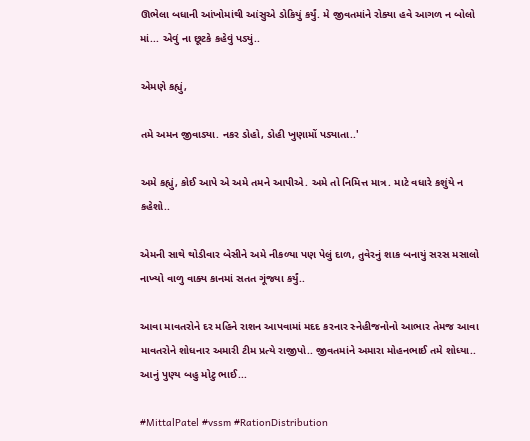ઊભેલા બધાની આંખોમાંથી આંસુએ ડોકિયું કર્યું. મે જીવતમાંને રોક્યા હવે આગળ ન બોલો માં... એવું ના છૂટકે કહેવું પડ્યું..

એમણે કહ્યું,

તમે અમન જીવાડ્યા. નકર ડોહો, ડોહી ખુણામોં પડ્યાતા..'

અમે કહ્યું, કોઈ આપે એ અમે તમને આપીએ. અમે તો નિમિત્ત માત્ર. માટે વધારે કશુંયે ન કહેશો..

એમની સાથે થોડીવાર બેસીને અમે નીકળ્યા પણ પેલું દાળ, તુવેરનું શાક બનાયું સરસ મસાલો નાખ્યો વાળુ વાક્ય કાનમાં સતત ગૂંજ્યા કર્યું..

આવા માવતરોને દર મહિને રાશન આપવામાં મદદ કરનાર સ્નેહીજનોનો આભાર તેમજ આવા માવતરોને શોધનાર અમારી ટીમ પ્રત્યે રાજીપો.. જીવતમાંને અમારા મોહનભાઈ તમે શોધ્યા.. આનું પુણ્ય બહુ મોટુ ભાઈ...

#MittalPatel #vssm #RationDistribution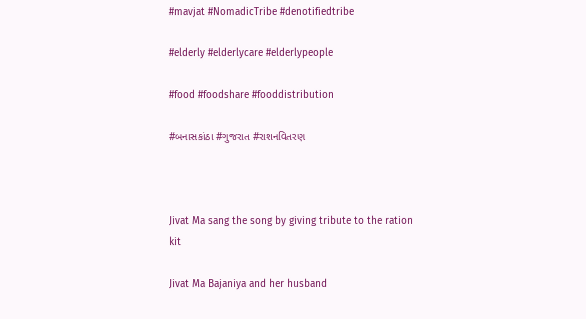#mavjat #NomadicTribe #denotifiedtribe

#elderly #elderlycare #elderlypeople

#food #foodshare #fooddistribution

#બનાસકાંઠા #ગુજરાત #રાશનવિતરણ



Jivat Ma sang the song by giving tribute to the ration kit

Jivat Ma Bajaniya and her husband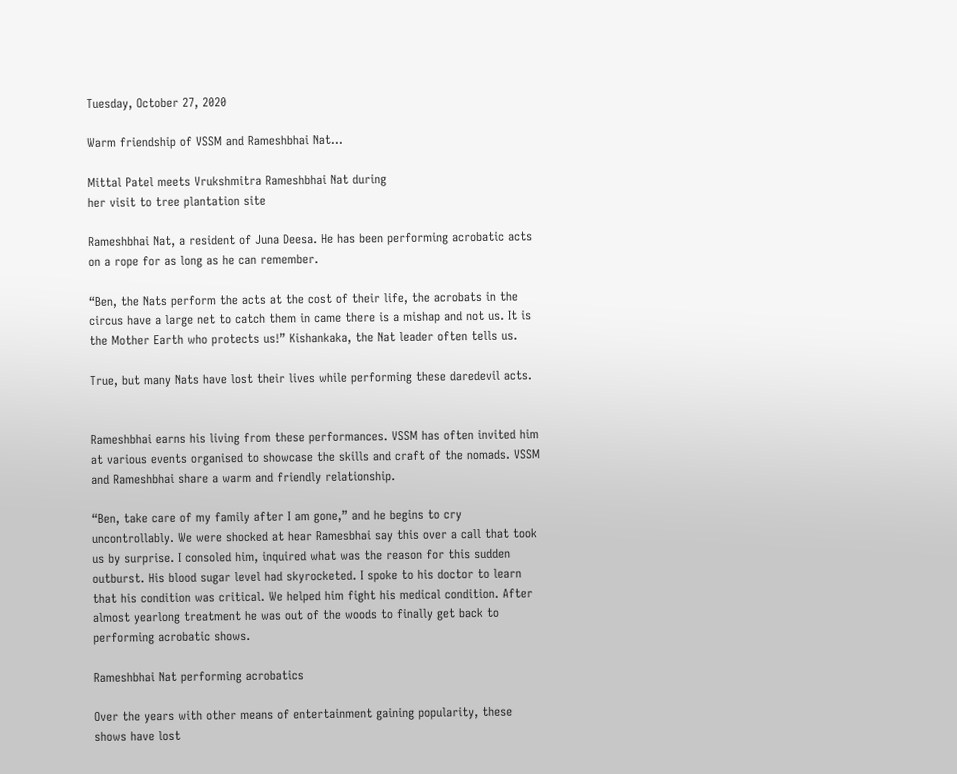Tuesday, October 27, 2020

Warm friendship of VSSM and Rameshbhai Nat...

Mittal Patel meets Vrukshmitra Rameshbhai Nat during
her visit to tree plantation site

Rameshbhai Nat, a resident of Juna Deesa. He has been performing acrobatic acts on a rope for as long as he can remember.

“Ben, the Nats perform the acts at the cost of their life, the acrobats in the circus have a large net to catch them in came there is a mishap and not us. It is the Mother Earth who protects us!” Kishankaka, the Nat leader often tells us.

True, but many Nats have lost their lives while performing these daredevil acts.


Rameshbhai earns his living from these performances. VSSM has often invited him at various events organised to showcase the skills and craft of the nomads. VSSM and Rameshbhai share a warm and friendly relationship.

“Ben, take care of my family after I am gone,” and he begins to cry uncontrollably. We were shocked at hear Ramesbhai say this over a call that took us by surprise. I consoled him, inquired what was the reason for this sudden outburst. His blood sugar level had skyrocketed. I spoke to his doctor to learn that his condition was critical. We helped him fight his medical condition. After almost yearlong treatment he was out of the woods to finally get back to performing acrobatic shows.

Rameshbhai Nat performing acrobatics

Over the years with other means of entertainment gaining popularity, these shows have lost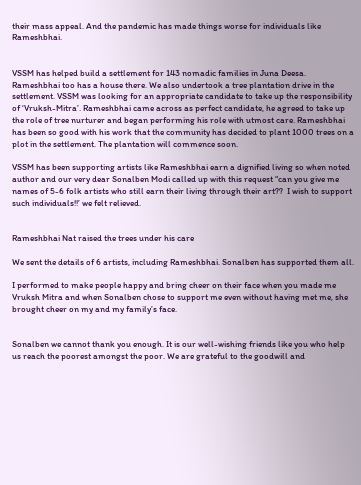their mass appeal. And the pandemic has made things worse for individuals like Rameshbhai.


VSSM has helped build a settlement for 143 nomadic families in Juna Deesa. Rameshbhai too has a house there. We also undertook a tree plantation drive in the settlement. VSSM was looking for an appropriate candidate to take up the responsibility of ‘Vruksh-Mitra’. Rameshbhai came across as perfect candidate, he agreed to take up the role of tree nurturer and began performing his role with utmost care. Rameshbhai has been so good with his work that the community has decided to plant 1000 trees on a plot in the settlement. The plantation will commence soon.

VSSM has been supporting artists like Rameshbhai earn a dignified living so when noted author and our very dear Sonalben Modi called up with this request “can you give me names of 5-6 folk artists who still earn their living through their art??  I wish to support such individuals!!’ we felt relieved.


Rameshbhai Nat raised the trees under his care

We sent the details of 6 artists, including Rameshbhai. Sonalben has supported them all.

I performed to make people happy and bring cheer on their face when you made me Vruksh Mitra and when Sonalben chose to support me even without having met me, she brought cheer on my and my family’s face.


Sonalben we cannot thank you enough. It is our well-wishing friends like you who help us reach the poorest amongst the poor. We are grateful to the goodwill and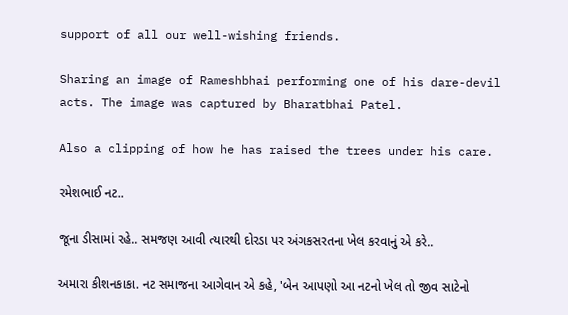support of all our well-wishing friends.

Sharing an image of Rameshbhai performing one of his dare-devil acts. The image was captured by Bharatbhai Patel.

Also a clipping of how he has raised the trees under his care.

રમેશભાઈ નટ..

જૂના ડીસામાં રહે.. સમજણ આવી ત્યારથી દોરડા પર અંગકસરતના ખેલ કરવાનું એ કરે..

અમારા કીશનકાકા. નટ સમાજના આગેવાન એ કહે, 'બેન આપણો આ નટનો ખેલ તો જીવ સાટેનો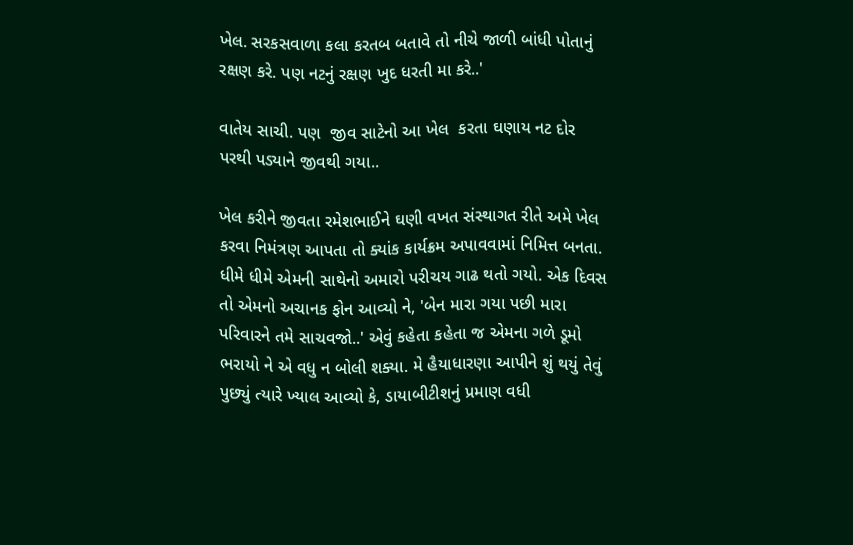ખેલ. સરકસવાળા કલા કરતબ બતાવે તો નીચે જાળી બાંધી પોતાનું રક્ષણ કરે. પણ નટનું રક્ષણ ખુદ ધરતી મા કરે..'

વાતેય સાચી. પણ  જીવ સાટેનો આ ખેલ  કરતા ઘણાય નટ દોર પરથી પડ્યાને જીવથી ગયા..

ખેલ કરીને જીવતા રમેશભાઈને ઘણી વખત સંસ્થાગત રીતે અમે ખેલ કરવા નિમંત્રણ આપતા તો ક્યાંક કાર્યક્રમ અપાવવામાં નિમિત્ત બનતા. ધીમે ધીમે એમની સાથેનો અમારો પરીચય ગાઢ થતો ગયો. એક દિવસ તો એમનો અચાનક ફોન આવ્યો ને, 'બેન મારા ગયા પછી મારા પરિવારને તમે સાચવજો..' એવું કહેતા કહેતા જ એમના ગળે ડૂમો ભરાયો ને એ વધુ ન બોલી શક્યા. મે હૈયાધારણા આપીને શું થયું તેવું પુછ્યું ત્યારે ખ્યાલ આવ્યો કે, ડાયાબીટીશનું પ્રમાણ વધી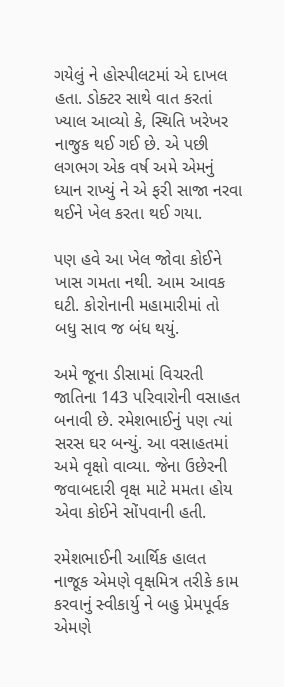ગયેલું ને હોસ્પીલટમાં એ દાખલ હતા. ડોક્ટર સાથે વાત કરતાં ખ્યાલ આવ્યો કે, સ્થિતિ ખરેખર નાજુક થઈ ગઈ છે. એ પછી લગભગ એક વર્ષ અમે એમનું ધ્યાન રાખ્યું ને એ ફરી સાજા નરવા થઈને ખેલ કરતા થઈ ગયા.

પણ હવે આ ખેલ જોવા કોઈને ખાસ ગમતા નથી. આમ આવક ઘટી. કોરોનાની મહામારીમાં તો બધુ સાવ જ બંધ થયું.

અમે જૂના ડીસામાં વિચરતી જાતિના 143 પરિવારોની વસાહત બનાવી છે. રમેશભાઈનું પણ ત્યાં સરસ ઘર બન્યું. આ વસાહતમાં અમે વૃક્ષો વાવ્યા. જેના ઉછેરની જવાબદારી વૃક્ષ માટે મમતા હોય એવા કોઈને સોંપવાની હતી.

રમેશભાઈની આર્થિક હાલત નાજૂક એમણે વૃક્ષમિત્ર તરીકે કામ કરવાનું સ્વીકાર્યુ ને બહુ પ્રેમપૂર્વક એમણે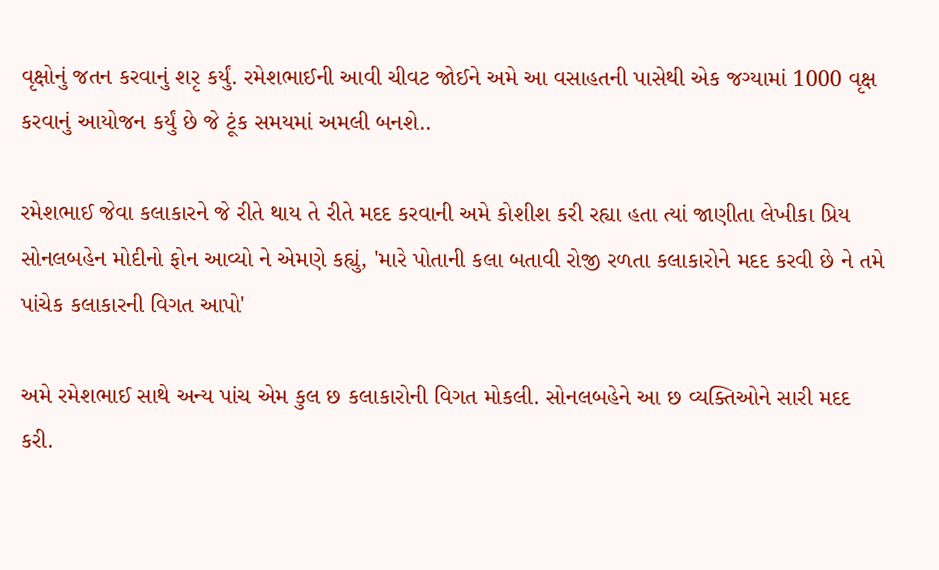વૃક્ષોનું જતન કરવાનું શરૃ કર્યું. રમેશભાઈની આવી ચીવટ જોઈને અમે આ વસાહતની પાસેથી એક જગ્યામાં 1000 વૃક્ષ કરવાનું આયોજન કર્યું છે જે ટૂંક સમયમાં અમલી બનશે..

રમેશભાઈ જેવા કલાકારને જે રીતે થાય તે રીતે મદદ કરવાની અમે કોશીશ કરી રહ્યા હતા ત્યાં જાણીતા લેખીકા પ્રિય સોનલબહેન મોદીનો ફોન આવ્યો ને એમણે કહ્યું, 'મારે પોતાની કલા બતાવી રોજી રળતા કલાકારોને મદદ કરવી છે ને તમે પાંચેક કલાકારની વિગત આપો'

અમે રમેશભાઈ સાથે અન્ય પાંચ એમ કુલ છ કલાકારોની વિગત મોકલી. સોનલબહેને આ છ વ્યક્તિઓને સારી મદદ કરી.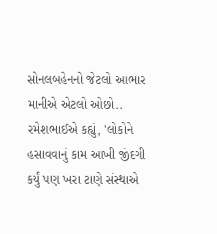સોનલબહેનનો જેટલો આભાર માનીએ એટલો ઓછો.. રમેશભાઈએ કહ્યું, 'લોકોને હસાવવાનું કામ આખી જીંદગી કર્યું પણ ખરા ટાણે સંસ્થાએ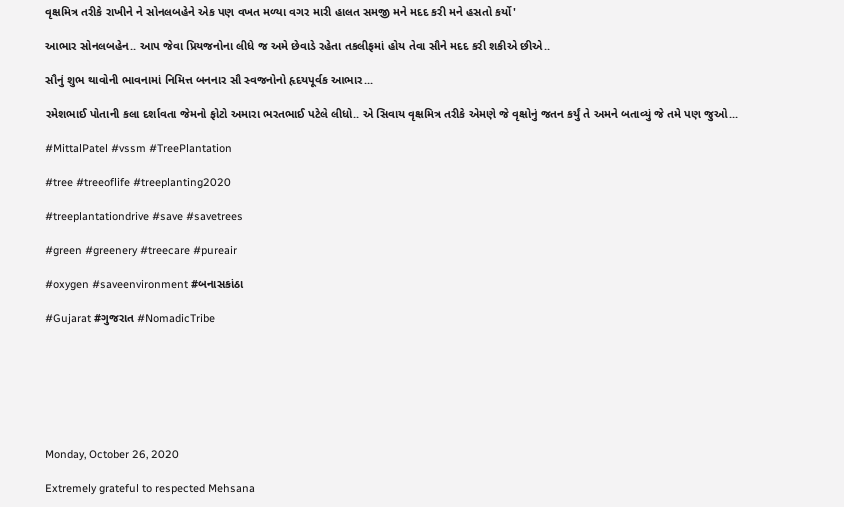વૃક્ષમિત્ર તરીકે રાખીને ને સોનલબહેને એક પણ વખત મળ્યા વગર મારી હાલત સમજી મને મદદ કરી મને હસતો કર્યો'

આભાર સોનલબહેન.. આપ જેવા પ્રિયજનોના લીધે જ અમે છેવાડે રહેતા તકલીફમાં હોય તેવા સૌને મદદ કરી શકીએ છીએ..

સૌનું શુભ થાવોની ભાવનામાં નિમિત્ત બનનાર સૌ સ્વજનોનો હૃદયપૂર્વક આભાર...

રમેશભાઈ પોતાની કલા દર્શાવતા જેમનો ફોટો અમારા ભરતભાઈ પટેલે લીધો.. એ સિવાય વૃક્ષમિત્ર તરીકે એમણે જે વૃક્ષોનું જતન કર્યું તે અમને બતાવ્યું જે તમે પણ જુઓ...

#MittalPatel #vssm #TreePlantation

#tree #treeoflife #treeplanting2020

#treeplantationdrive #save #savetrees

#green #greenery #treecare #pureair

#oxygen #saveenvironment #બનાસકાંઠા

#Gujarat #ગુજરાત #NomadicTribe







Monday, October 26, 2020

Extremely grateful to respected Mehsana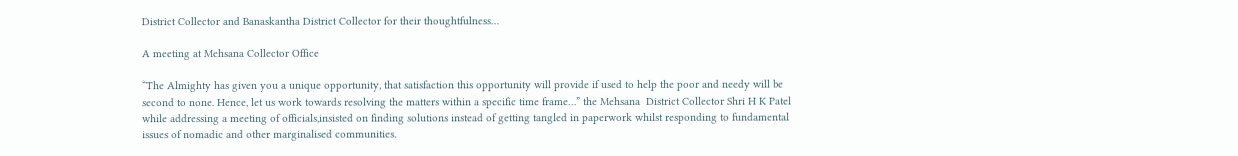District Collector and Banaskantha District Collector for their thoughtfulness…

A meeting at Mehsana Collector Office

“The Almighty has given you a unique opportunity, that satisfaction this opportunity will provide if used to help the poor and needy will be second to none. Hence, let us work towards resolving the matters within a specific time frame…” the Mehsana  District Collector Shri H K Patel while addressing a meeting of officials,insisted on finding solutions instead of getting tangled in paperwork whilst responding to fundamental issues of nomadic and other marginalised communities.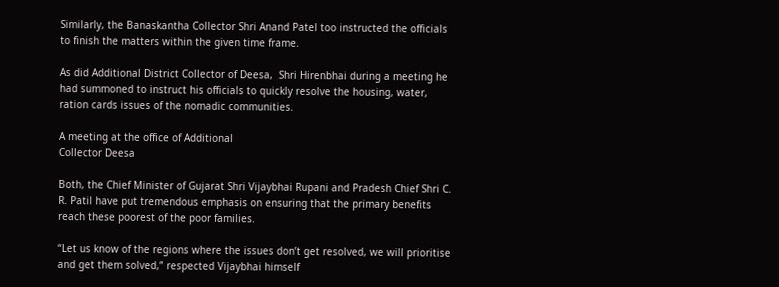Similarly, the Banaskantha Collector Shri Anand Patel too instructed the officials to finish the matters within the given time frame.

As did Additional District Collector of Deesa,  Shri Hirenbhai during a meeting he had summoned to instruct his officials to quickly resolve the housing, water, ration cards issues of the nomadic communities.

A meeting at the office of Additional
Collector Deesa

Both, the Chief Minister of Gujarat Shri Vijaybhai Rupani and Pradesh Chief Shri C. R. Patil have put tremendous emphasis on ensuring that the primary benefits reach these poorest of the poor families.

“Let us know of the regions where the issues don’t get resolved, we will prioritise and get them solved,” respected Vijaybhai himself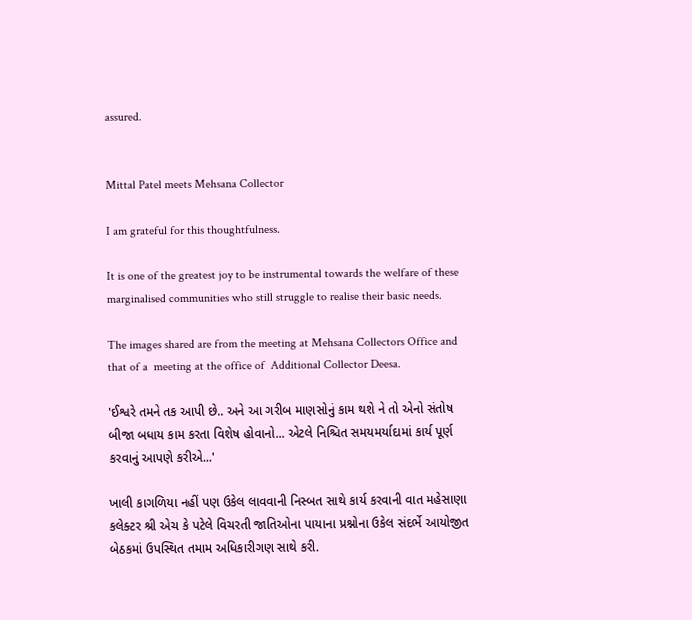assured.


Mittal Patel meets Mehsana Collector

I am grateful for this thoughtfulness.

It is one of the greatest joy to be instrumental towards the welfare of these marginalised communities who still struggle to realise their basic needs.

The images shared are from the meeting at Mehsana Collectors Office and that of a  meeting at the office of  Additional Collector Deesa.

'ઈશ્વરે તમને તક આપી છે.. અને આ ગરીબ માણસોનું કામ થશે ને તો એનો સંતોષ બીજા બધાય કામ કરતા વિશેષ હોવાનો... એટલે નિશ્ચિત સમયમર્યાદામાં કાર્ય પૂર્ણ કરવાનું આપણે કરીએ...'

ખાલી કાગળિયા નહીં પણ ઉકેલ લાવવાની નિસ્બત સાથે કાર્ય કરવાની વાત મહેસાણા કલેક્ટર શ્રી એચ કે પટેલે વિચરતી જાતિઓના પાયાના પ્રશ્નોના ઉકેલ સંદર્ભે આયોજીત બેઠકમાં ઉપસ્થિત તમામ અધિકારીગણ સાથે કરી.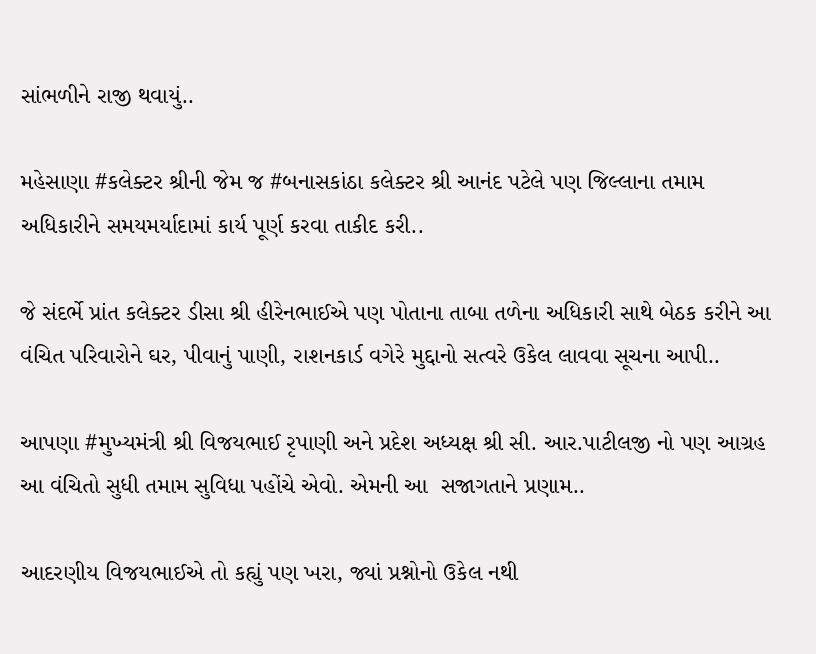સાંભળીને રાજી થવાયું..

મહેસાણા #કલેક્ટર શ્રીની જેમ જ #બનાસકાંઠા કલેક્ટર શ્રી આનંદ પટેલે પણ જિલ્લાના તમામ અધિકારીને સમયમર્યાદામાં કાર્ય પૂર્ણ કરવા તાકીદ કરી..

જે સંદર્ભે પ્રાંત કલેક્ટર ડીસા શ્રી હીરેનભાઈએ પણ પોતાના તાબા તળેના અધિકારી સાથે બેઠક કરીને આ વંચિત પરિવારોને ઘર, પીવાનું પાણી, રાશનકાર્ડ વગેરે મુદ્દાનો સત્વરે ઉકેલ લાવવા સૂચના આપી..

આપણા #મુખ્યમંત્રી શ્રી વિજયભાઈ રૃપાણી અને પ્રદેશ અધ્યક્ષ શ્રી સી. આર.પાટીલજી નો પણ આગ્રહ આ વંચિતો સુધી તમામ સુવિધા પહોંચે એવો. એમની આ  સજાગતાને પ્રણામ..

આદરણીય વિજયભાઈએ તો કહ્યું પણ ખરા, જ્યાં પ્રશ્નોનો ઉકેલ નથી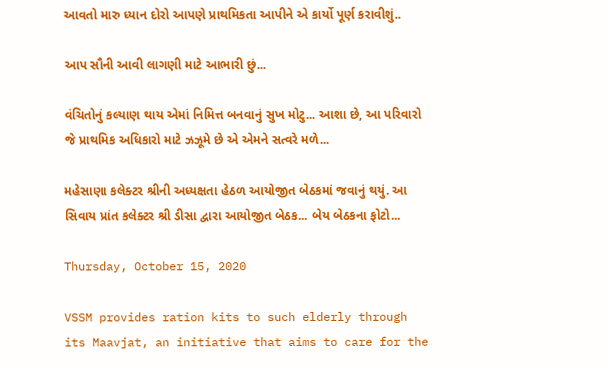આવતો મારુ ધ્યાન દોરો આપણે પ્રાથમિકતા આપીને એ કાર્યો પૂર્ણ કરાવીશું..

આપ સૌની આવી લાગણી માટે આભારી છું...

વંચિતોનું કલ્યાણ થાય એમાં નિમિત્ત બનવાનું સુખ મોટુ... આશા છે, આ પરિવારો જે પ્રાથમિક અધિકારો માટે ઝઝૂમે છે એ એમને સત્વરે મળે...

મહેસાણા કલેક્ટર શ્રીની અધ્યક્ષતા હેઠળ આયોજીત બેઠકમાં જવાનું થયું. આ સિવાય પ્રાંત કલેક્ટર શ્રી ડીસા દ્વારા આયોજીત બેઠક... બેય બેઠકના ફોટો...

Thursday, October 15, 2020

VSSM provides ration kits to such elderly through its Maavjat, an initiative that aims to care for the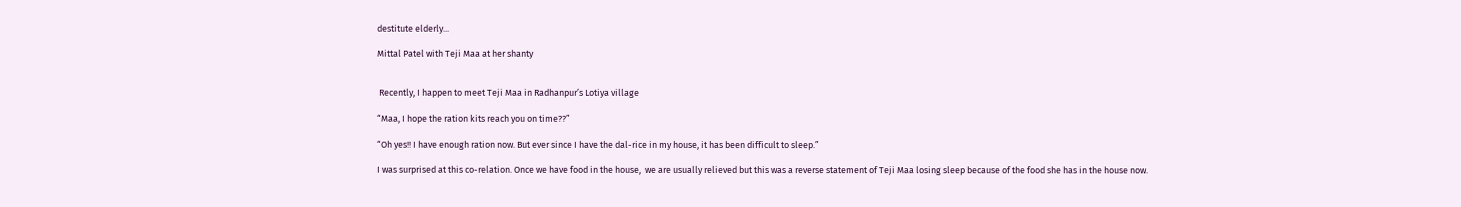destitute elderly...

Mittal Patel with Teji Maa at her shanty


 Recently, I happen to meet Teji Maa in Radhanpur’s Lotiya village

“Maa, I hope the ration kits reach you on time??”

“Oh yes!! I have enough ration now. But ever since I have the dal-rice in my house, it has been difficult to sleep.”

I was surprised at this co-relation. Once we have food in the house,  we are usually relieved but this was a reverse statement of Teji Maa losing sleep because of the food she has in the house now.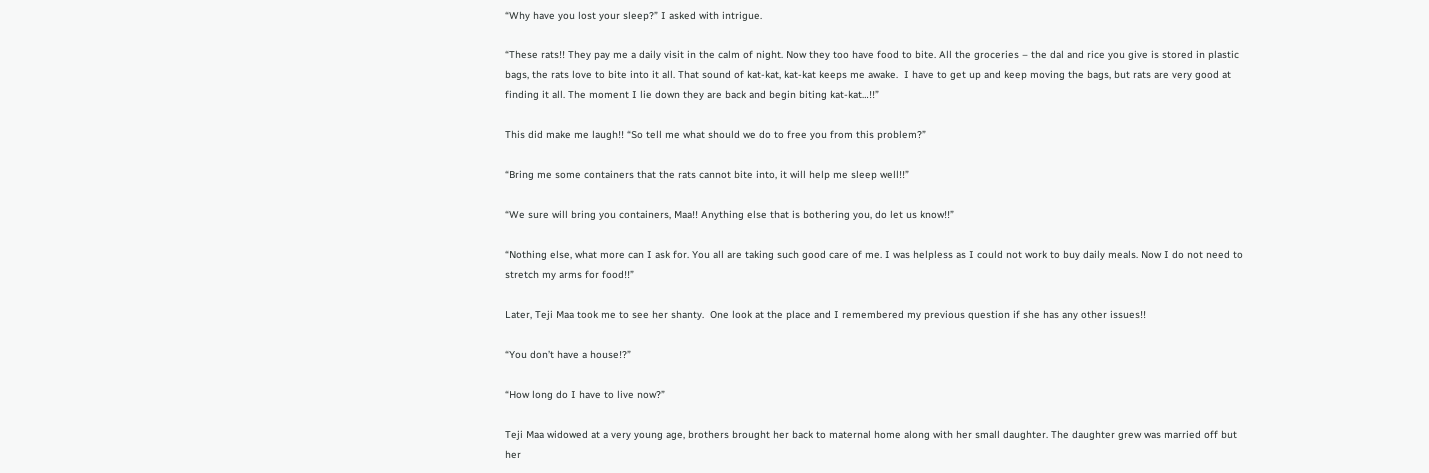“Why have you lost your sleep?” I asked with intrigue.

“These rats!! They pay me a daily visit in the calm of night. Now they too have food to bite. All the groceries – the dal and rice you give is stored in plastic bags, the rats love to bite into it all. That sound of kat-kat, kat-kat keeps me awake.  I have to get up and keep moving the bags, but rats are very good at finding it all. The moment I lie down they are back and begin biting kat-kat…!!”

This did make me laugh!! “So tell me what should we do to free you from this problem?”

“Bring me some containers that the rats cannot bite into, it will help me sleep well!!”

“We sure will bring you containers, Maa!! Anything else that is bothering you, do let us know!!”

“Nothing else, what more can I ask for. You all are taking such good care of me. I was helpless as I could not work to buy daily meals. Now I do not need to stretch my arms for food!!”

Later, Teji Maa took me to see her shanty.  One look at the place and I remembered my previous question if she has any other issues!!

“You don’t have a house!?”

“How long do I have to live now?”

Teji Maa widowed at a very young age, brothers brought her back to maternal home along with her small daughter. The daughter grew was married off but her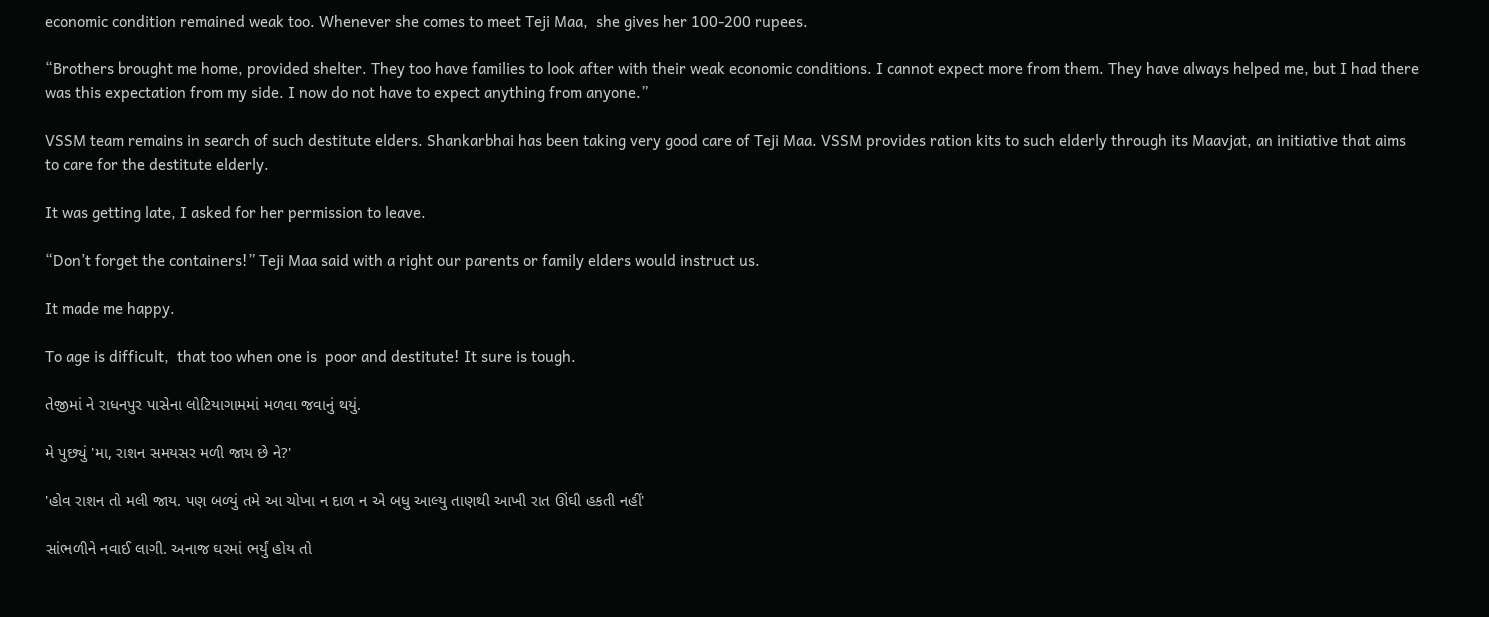economic condition remained weak too. Whenever she comes to meet Teji Maa,  she gives her 100-200 rupees.

“Brothers brought me home, provided shelter. They too have families to look after with their weak economic conditions. I cannot expect more from them. They have always helped me, but I had there was this expectation from my side. I now do not have to expect anything from anyone.”

VSSM team remains in search of such destitute elders. Shankarbhai has been taking very good care of Teji Maa. VSSM provides ration kits to such elderly through its Maavjat, an initiative that aims to care for the destitute elderly.

It was getting late, I asked for her permission to leave.

“Don’t forget the containers!” Teji Maa said with a right our parents or family elders would instruct us.

It made me happy.

To age is difficult,  that too when one is  poor and destitute! It sure is tough.

તેજીમાં ને રાધનપુર પાસેના લોટિયાગામમાં મળવા જવાનું થયું.

મે પુછ્યું 'મા, રાશન સમયસર મળી જાય છે ને?'

'હોવ રાશન તો મલી જાય. પણ બળ્યું તમે આ ચોખા ન દાળ ન એ બધુ આલ્યુ તાણથી આખી રાત ઊંઘી હકતી નહીં'

સાંભળીને નવાઈ લાગી. અનાજ ઘરમાં ભર્યું હોય તો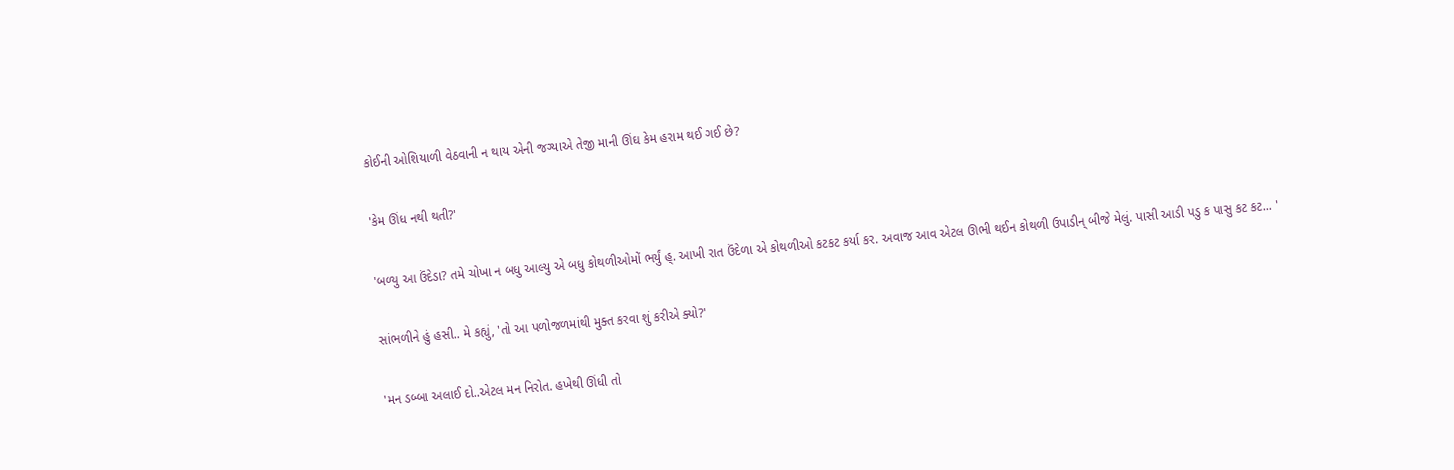કોઈની ઓશિયાળી વેઠવાની ન થાય એની જગ્યાએ તેજી માની ઊંઘ કેમ હરામ થઈ ગઈ છે?

'કેમ ઊંધ નથી થતી?'

'બળ્યુ આ ઉંદેડા? તમે ચોખા ન બધુ આલ્યુ એ બધુ કોથળીઓમોં ભર્યું હ્. આખી રાત ઉંદેળા એ કોથળીઓ કટકટ કર્યા કર. અવાજ આવ એટલ ઊભી થઈન કોથળી ઉપાડીન્ બીજે મેલું. પાસી આડી પડુ ક પાસુ કટ કટ... '

સાંભળીને હું હસી.. મે કહ્યું, 'તો આ પળોજળમાંથી મુક્ત કરવા શું કરીએ ક્યો?'

'મન ડબ્બા અલાઈ દો..એટલ મન નિરોત. હખેથી ઊંધી તો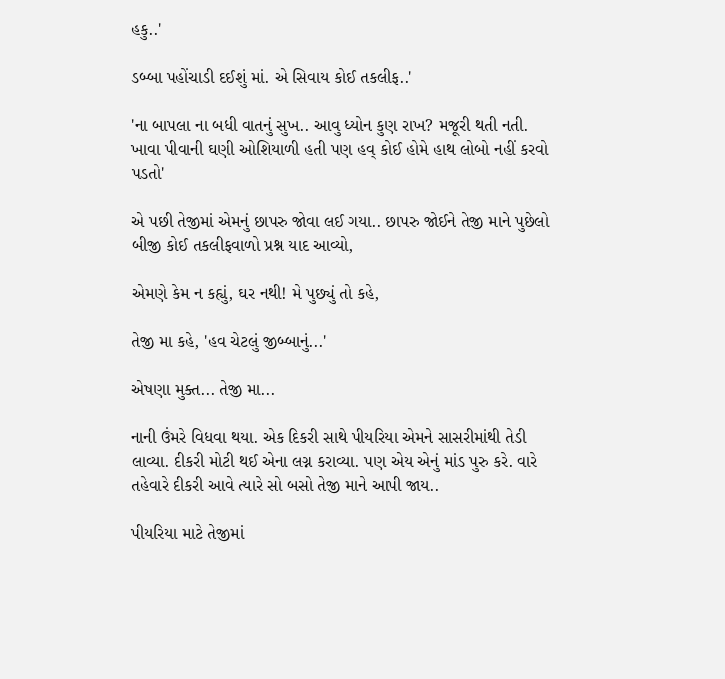હકુ..'

ડબ્બા પહોંચાડી દઈશું માં. એ સિવાય કોઈ તકલીફ..'

'ના બાપલા ના બધી વાતનું સુખ.. આવુ ધ્યોન કુણ રાખ? મજૂરી થતી નતી. ખાવા પીવાની ઘણી ઓશિયાળી હતી પણ હવ્ કોઈ હોમે હાથ લોબો નહીં કરવો પડતો'

એ પછી તેજીમાં એમનું છાપરુ જોવા લઈ ગયા.. છાપરુ જોઈને તેજી માને પુછેલો બીજી કોઈ તકલીફવાળો પ્રશ્ન યાદ આવ્યો,

એમણે કેમ ન કહ્યું, ઘર નથી! મે પુછ્યું તો કહે,

તેજી મા કહે, 'હવ ચેટલું જીબ્બાનું...'

એષણા મુક્ત... તેજી મા...

નાની ઉંમરે વિધવા થયા. એક દિકરી સાથે પીયરિયા એમને સાસરીમાંથી તેડી લાવ્યા. દીકરી મોટી થઈ એના લગ્ન કરાવ્યા. પણ એય એનું માંડ પુરુ કરે. વારે તહેવારે દીકરી આવે ત્યારે સો બસો તેજી માને આપી જાય..

પીયરિયા માટે તેજીમાં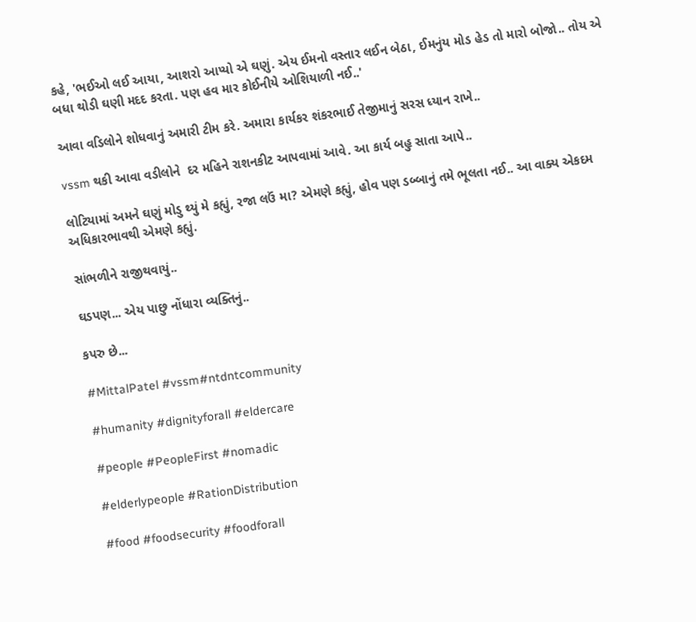કહે, 'ભઈઓ લઈ આયા, આશરો આપ્યો એ ઘણું. એય ઈમનો વસ્તાર લઈન બેઠા, ઈમનુંય મોડ હેડ તો મારો બોજો.. તોય એ બધા થોડી ઘણી મદદ કરતા. પણ હવ માર કોઈનીયે ઓશિયાળી નઈ..'

આવા વડિલોને શોધવાનું અમારી ટીમ કરે. અમારા કાર્યકર શંકરભાઈ તેજીમાનું સરસ ધ્યાન રાખે..

vssm થકી આવા વડીલોને  દર મહિને રાશનકીટ આપવામાં આવે. આ કાર્ય બહુ સાતા આપે..

લોટિયામાં અમને ઘણું મોડુ થ્યું મે કહ્યું, રજા લઉં મા? એમણે કહ્યું, હોવ પણ ડબ્બાનું તમે ભૂલતા નઈ.. આ વાક્ય એકદમ અધિકારભાવથી એમણે કહ્યું.

સાંભળીને રાજીથવાયું..

ઘડપણ... એય પાછુ નોંધારા વ્યક્તિનું..

કપરુ છે...

#MittalPatel #vssm#ntdntcommunity

#humanity #dignityforall #eldercare

#people #PeopleFirst #nomadic

#elderlypeople #RationDistribution

#food #foodsecurity #foodforall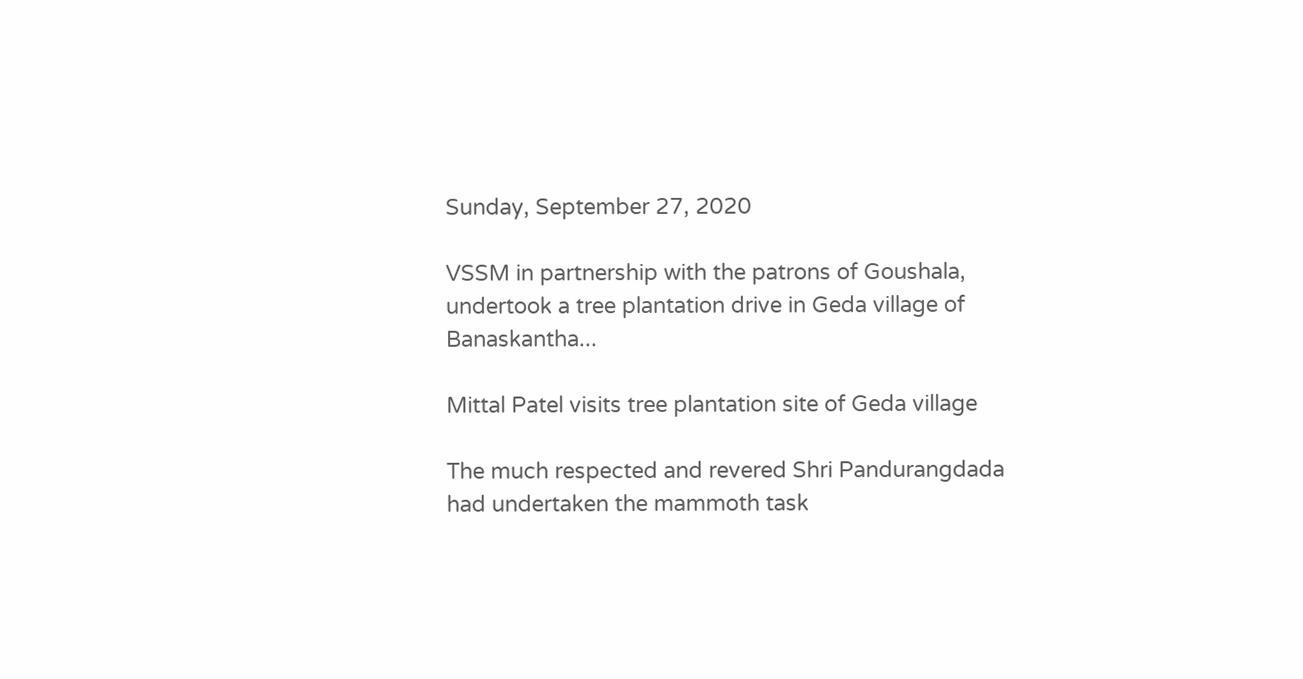Sunday, September 27, 2020

VSSM in partnership with the patrons of Goushala, undertook a tree plantation drive in Geda village of Banaskantha...

Mittal Patel visits tree plantation site of Geda village

The much respected and revered Shri Pandurangdada had undertaken the mammoth task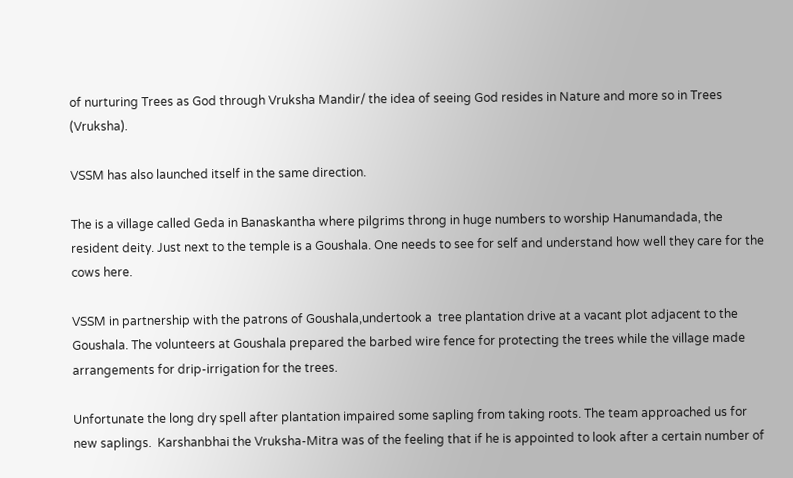of nurturing Trees as God through Vruksha Mandir/ the idea of seeing God resides in Nature and more so in Trees (Vruksha).

VSSM has also launched itself in the same direction.

The is a village called Geda in Banaskantha where pilgrims throng in huge numbers to worship Hanumandada, the resident deity. Just next to the temple is a Goushala. One needs to see for self and understand how well they care for the cows here.

VSSM in partnership with the patrons of Goushala,undertook a  tree plantation drive at a vacant plot adjacent to the Goushala. The volunteers at Goushala prepared the barbed wire fence for protecting the trees while the village made arrangements for drip-irrigation for the trees.

Unfortunate the long dry spell after plantation impaired some sapling from taking roots. The team approached us for new saplings.  Karshanbhai the Vruksha-Mitra was of the feeling that if he is appointed to look after a certain number of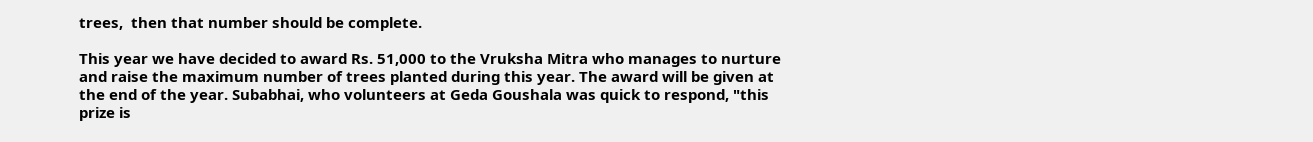trees,  then that number should be complete.

This year we have decided to award Rs. 51,000 to the Vruksha Mitra who manages to nurture and raise the maximum number of trees planted during this year. The award will be given at the end of the year. Subabhai, who volunteers at Geda Goushala was quick to respond, "this prize is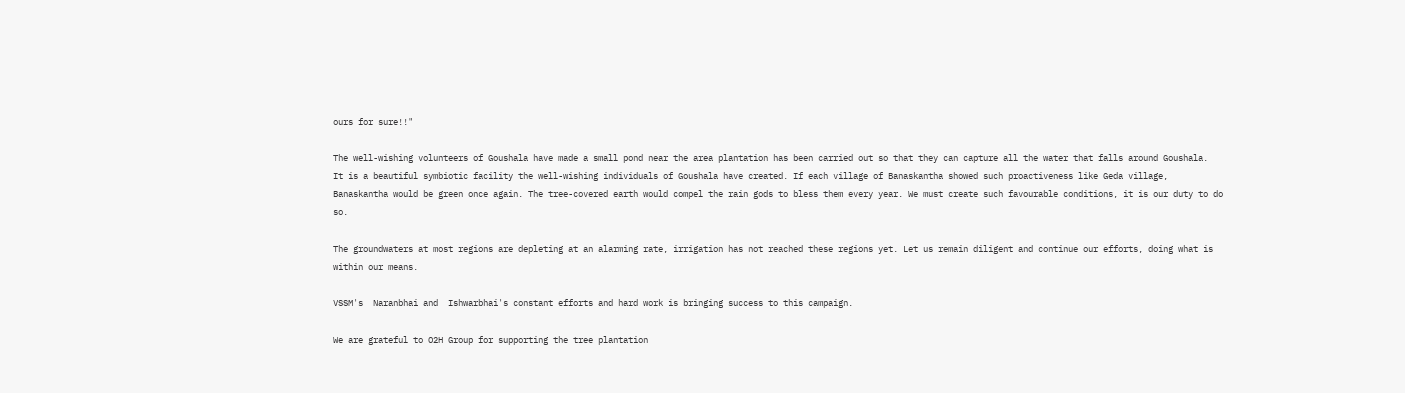ours for sure!!"

The well-wishing volunteers of Goushala have made a small pond near the area plantation has been carried out so that they can capture all the water that falls around Goushala.  It is a beautiful symbiotic facility the well-wishing individuals of Goushala have created. If each village of Banaskantha showed such proactiveness like Geda village, Banaskantha would be green once again. The tree-covered earth would compel the rain gods to bless them every year. We must create such favourable conditions, it is our duty to do so.

The groundwaters at most regions are depleting at an alarming rate, irrigation has not reached these regions yet. Let us remain diligent and continue our efforts, doing what is within our means.

VSSM's  Naranbhai and  Ishwarbhai's constant efforts and hard work is bringing success to this campaign.

We are grateful to O2H Group for supporting the tree plantation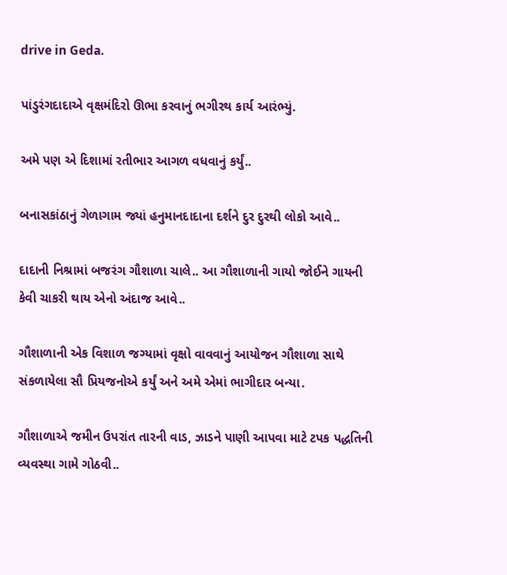drive in Geda.

પાંડુરંગદાદાએ વૃક્ષમંદિરો ઊભા કરવાનું ભગીરથ કાર્ય આરંભ્યું.

અમે પણ એ દિશામાં રતીભાર આગળ વધવાનું કર્યું..

બનાસકાંઠાનું ગેળાગામ જ્યાં હનુમાનદાદાના દર્શને દુર દુરથી લોકો આવે..

દાદાની નિશ્રામાં બજરંગ ગૌશાળા ચાલે.. આ ગૌશાળાની ગાયો જોઈને ગાયની કેવી ચાકરી થાય એનો અંદાજ આવે..

ગૌશાળાની એક વિશાળ જગ્યામાં વૃક્ષો વાવવાનું આયોજન ગૌશાળા સાથે સંકળાયેલા સૌ પ્રિયજનોએ કર્યું અને અમે એમાં ભાગીદાર બન્યા.

ગૌશાળાએ જમીન ઉપરાંત તારની વાડ, ઝાડને પાણી આપવા માટે ટપક પદ્ધતિની વ્યવસ્થા ગામે ગોઠવી..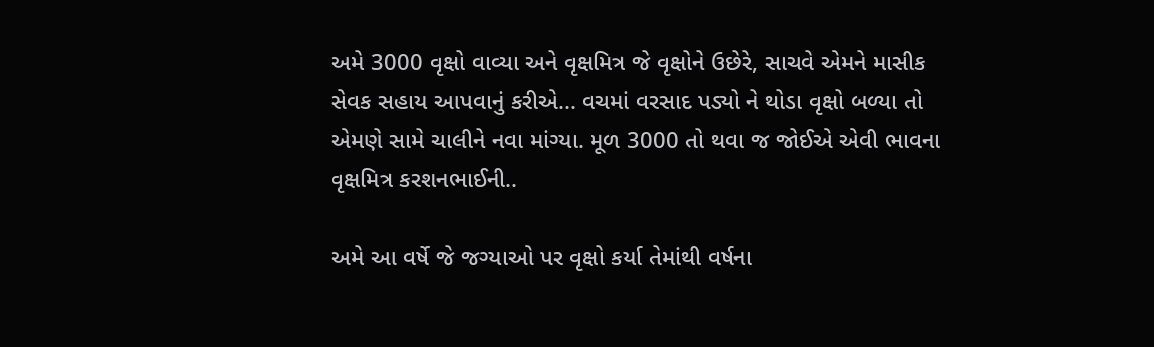અમે 3000 વૃક્ષો વાવ્યા અને વૃક્ષમિત્ર જે વૃક્ષોને ઉછેરે, સાચવે એમને માસીક સેવક સહાય આપવાનું કરીએ... વચમાં વરસાદ પડ્યો ને થોડા વૃક્ષો બળ્યા તો એમણે સામે ચાલીને નવા માંગ્યા. મૂળ 3000 તો થવા જ જોઈએ એવી ભાવના વૃક્ષમિત્ર કરશનભાઈની..

અમે આ વર્ષે જે જગ્યાઓ પર વૃક્ષો કર્યા તેમાંથી વર્ષના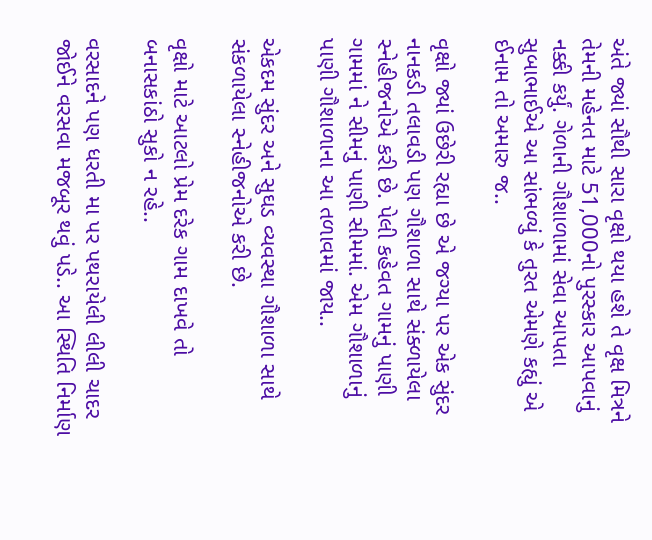અંતે જ્યાં સૌથી સારા વૃક્ષો થયા હશે તે વૃક્ષ મિત્રને તેમની મહેનત માટે 51,000નો પુરસ્કાર આપવાનું નક્કી કર્યું. ગેળાની ગૌશાળામાં સેવા આપતા સુબાભાઈએ આ સાંભળ્યું કે તુરત એમણે કહ્યું એ ઈનામ તો અમારુ જ..

વૃક્ષો જ્યાં ઉછેરી રહ્યા છે એ જગ્યા પર એક સુંદર નાનકડી તલાવડી પણ ગૌશાળા સાથે સંક્ળાયેલા સ્નેહીજનોએ કરી છે. પેલી કહેવત ગામનું પાણી ગામમાં ને સીમનું પાણી સીમમાં. એમ ગૌશાળાનું પાણી ગૌશાળાના આ તળાવમાં જાય..

એકદમ સુંદર અને સુઘડ વ્યવસ્થા ગૌશાળા સાથે સંકળાયેલા સ્નેહીજનોએ કરી છે.

વૃક્ષો માટે આટલો પ્રેમ દરેક ગામ દાખવે તો બનાસકાંઠો સુકો ન રહે..

વરસાદને પણ ધરતી મા પર પથરાયેલી લીલી ચાદર જોઈને વરસવા મજબૂર થવું પડે.. આ સ્થિતિ નિર્માણ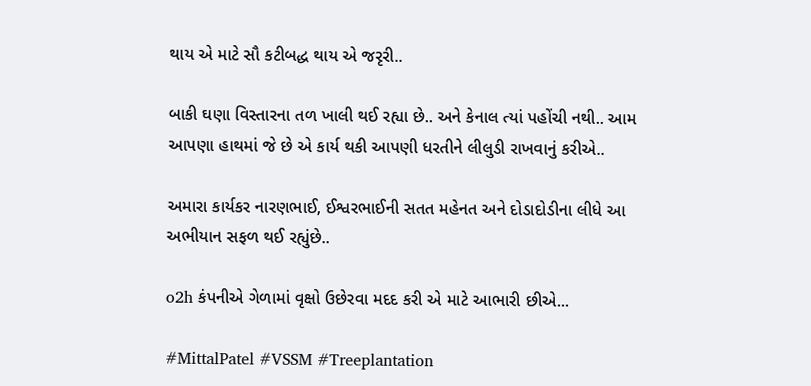થાય એ માટે સૌ કટીબદ્ધ થાય એ જરૃરી..

બાકી ઘણા વિસ્તારના તળ ખાલી થઈ રહ્યા છે.. અને કેનાલ ત્યાં પહોંચી નથી.. આમ આપણા હાથમાં જે છે એ કાર્ય થકી આપણી ધરતીને લીલુડી રાખવાનું કરીએ..

અમારા કાર્યકર નારણભાઈ, ઈશ્વરભાઈની સતત મહેનત અને દોડાદોડીના લીધે આ અભીયાન સફળ થઈ રહ્યુંછે..

o2h કંપનીએ ગેળામાં વૃક્ષો ઉછેરવા મદદ કરી એ માટે આભારી છીએ...

#MittalPatel #VSSM #Treeplantation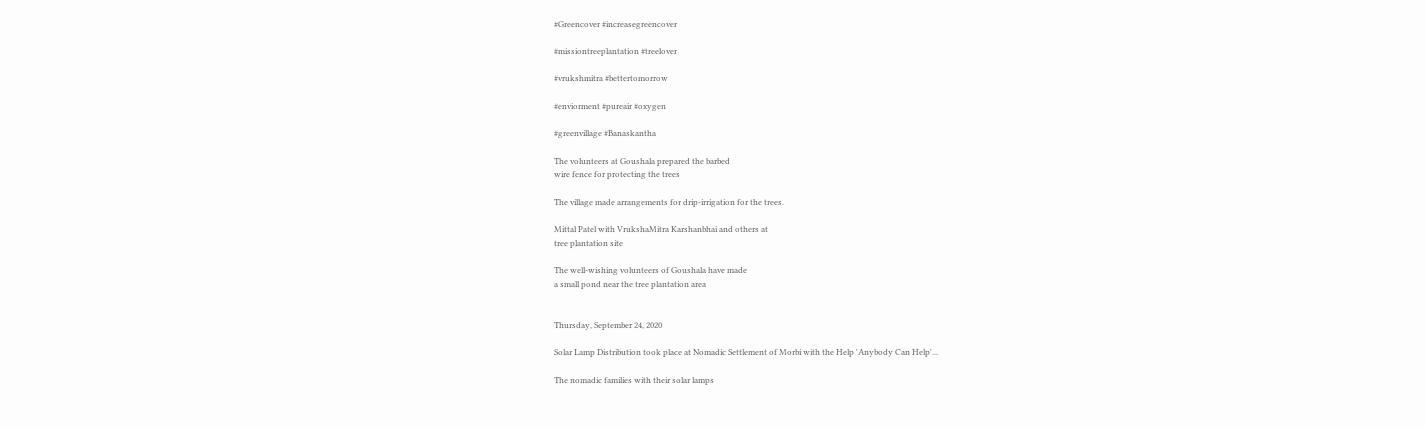#Greencover #increasegreencover

#missiontreeplantation #treelover

#vrukshmitra #bettertomorrow

#enviorment #pureair #oxygen

#greenvillage #Banaskantha

The volunteers at Goushala prepared the barbed
wire fence for protecting the trees

The village made arrangements for drip-irrigation for the trees.

Mittal Patel with VrukshaMitra Karshanbhai and others at
tree plantation site

The well-wishing volunteers of Goushala have made
a small pond near the tree plantation area


Thursday, September 24, 2020

Solar Lamp Distribution took place at Nomadic Settlement of Morbi with the Help 'Anybody Can Help'...

The nomadic families with their solar lamps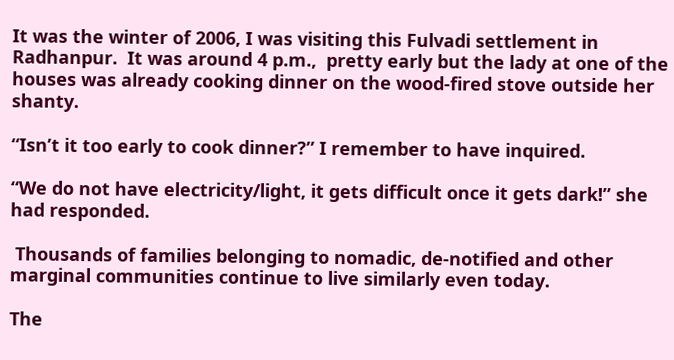It was the winter of 2006, I was visiting this Fulvadi settlement in Radhanpur.  It was around 4 p.m.,  pretty early but the lady at one of the houses was already cooking dinner on the wood-fired stove outside her shanty.

“Isn’t it too early to cook dinner?” I remember to have inquired.

“We do not have electricity/light, it gets difficult once it gets dark!” she had responded.

 Thousands of families belonging to nomadic, de-notified and other marginal communities continue to live similarly even today.

The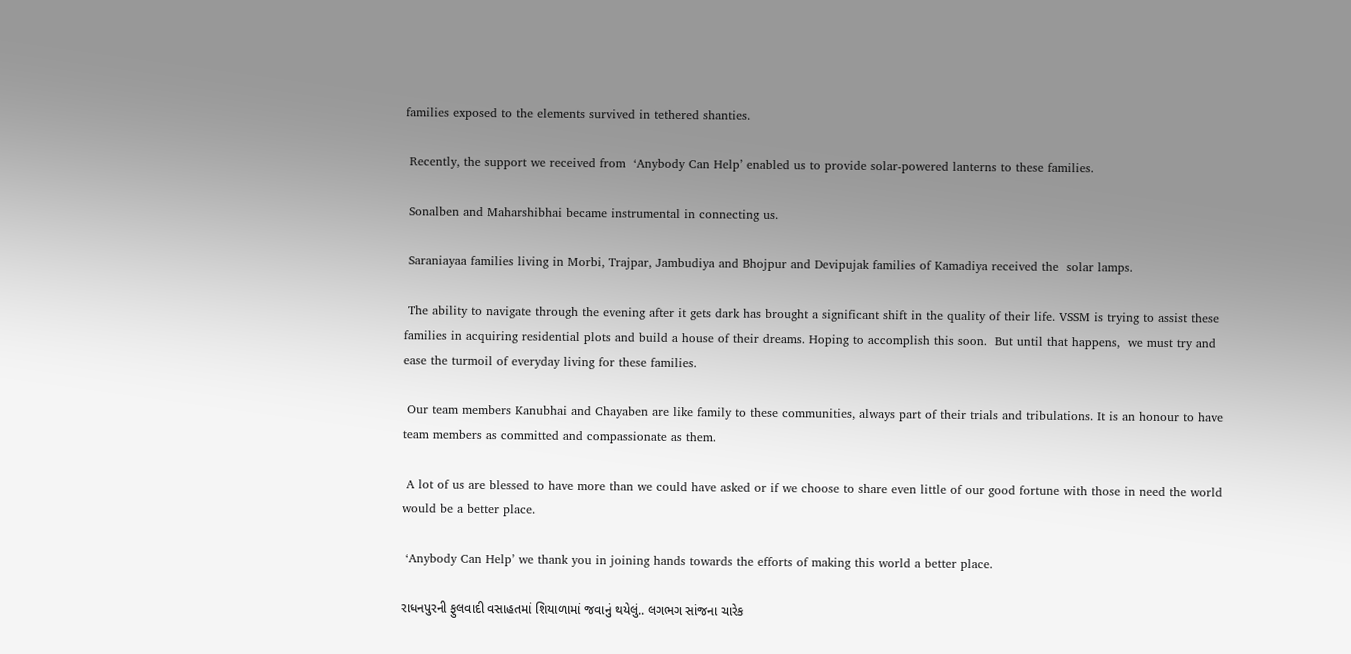families exposed to the elements survived in tethered shanties.

 Recently, the support we received from  ‘Anybody Can Help’ enabled us to provide solar-powered lanterns to these families.

 Sonalben and Maharshibhai became instrumental in connecting us.

 Saraniayaa families living in Morbi, Trajpar, Jambudiya and Bhojpur and Devipujak families of Kamadiya received the  solar lamps.

 The ability to navigate through the evening after it gets dark has brought a significant shift in the quality of their life. VSSM is trying to assist these families in acquiring residential plots and build a house of their dreams. Hoping to accomplish this soon.  But until that happens,  we must try and ease the turmoil of everyday living for these families.

 Our team members Kanubhai and Chayaben are like family to these communities, always part of their trials and tribulations. It is an honour to have team members as committed and compassionate as them.

 A lot of us are blessed to have more than we could have asked or if we choose to share even little of our good fortune with those in need the world would be a better place.

 ‘Anybody Can Help’ we thank you in joining hands towards the efforts of making this world a better place.

રાધનપુરની ફુલવાદી વસાહતમાં શિયાળામાં જવાનું થયેલું.. લગભગ સાંજના ચારેક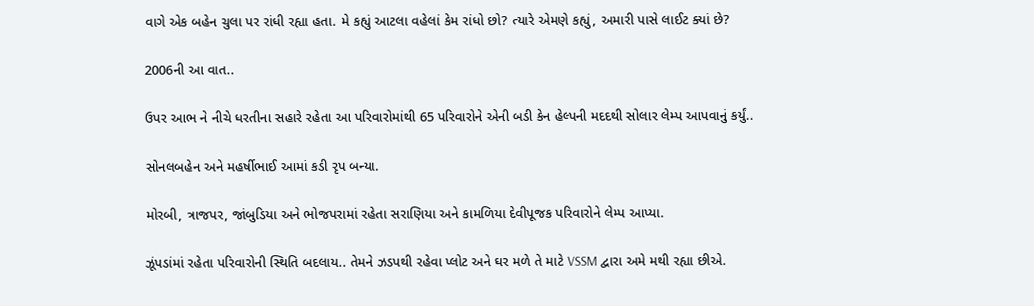વાગે એક બહેન ચુલા પર રાંધી રહ્યા હતા. મે કહ્યું આટલા વહેલાં કેમ રાંધો છો? ત્યારે એમણે કહ્યું, અમારી પાસે લાઈટ ક્યાં છે?

2006ની આ વાત..

ઉપર આભ ને નીચે ધરતીના સહારે રહેતા આ પરિવારોમાંથી 65 પરિવારોને એની બડી કેન હેલ્પની મદદથી સોલાર લેમ્પ આપવાનું કર્યું..

સોનલબહેન અને મહર્ષીભાઈ આમાં કડી રૃપ બન્યા.

મોરબી, ત્રાજપર, જાંબુડિયા અને ભોજપરામાં રહેતા સરાણિયા અને કામળિયા દેવીપૂજક પરિવારોને લેમ્પ આપ્યા.

ઝૂંપડાંમાં રહેતા પરિવારોની સ્થિતિ બદલાય.. તેમને ઝડપથી રહેવા પ્લોટ અને ઘર મળે તે માટે VSSM દ્વારા અમે મથી રહ્યા છીએ.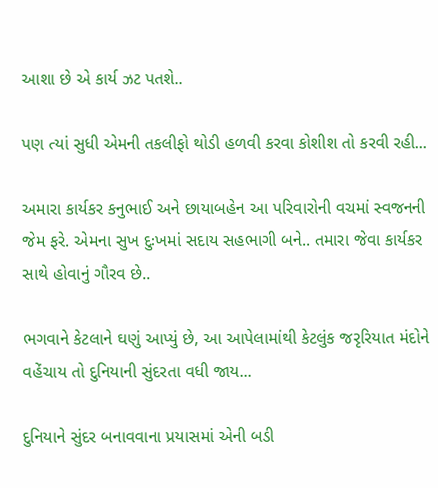આશા છે એ કાર્ય ઝટ પતશે..

પણ ત્યાં સુધી એમની તકલીફો થોડી હળવી કરવા કોશીશ તો કરવી રહી...

અમારા કાર્યકર કનુભાઈ અને છાયાબહેન આ પરિવારોની વચમાં સ્વજનની જેમ ફરે. એમના સુખ દુઃખમાં સદાય સહભાગી બને.. તમારા જેવા કાર્યકર સાથે હોવાનું ગૌરવ છે..

ભગવાને કેટલાને ઘણું આપ્યું છે, આ આપેલામાંથી કેટલુંક જરૃરિયાત મંદોને વહેંચાય તો દુનિયાની સુંદરતા વધી જાય...

દુનિયાને સુંદર બનાવવાના પ્રયાસમાં એની બડી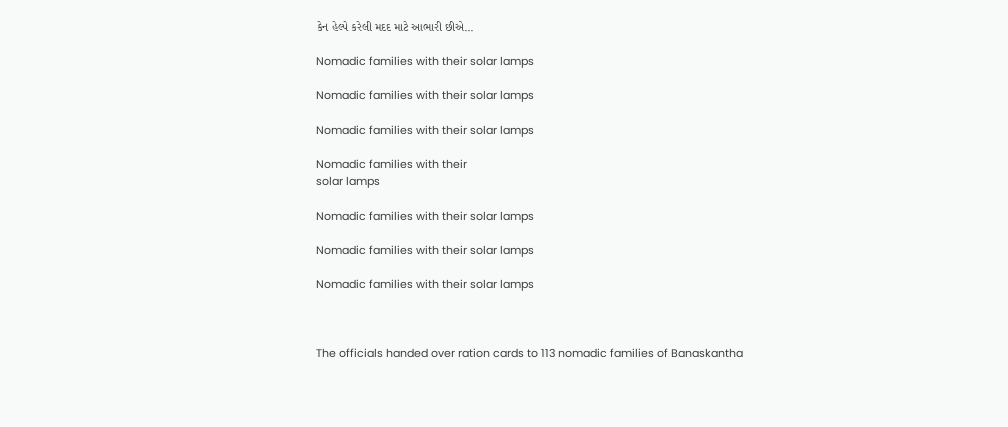કેન હેલ્પે કરેલી મદદ માટે આભારી છીએ...

Nomadic families with their solar lamps

Nomadic families with their solar lamps

Nomadic families with their solar lamps

Nomadic families with their
solar lamps

Nomadic families with their solar lamps

Nomadic families with their solar lamps

Nomadic families with their solar lamps



The officials handed over ration cards to 113 nomadic families of Banaskantha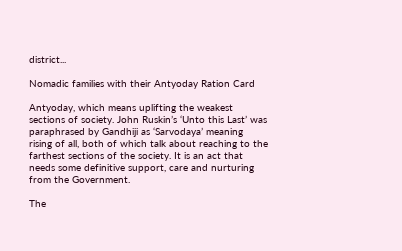district...

Nomadic families with their Antyoday Ration Card

Antyoday, which means uplifting the weakest sections of society. John Ruskin’s ‘Unto this Last’ was paraphrased by Gandhiji as ‘Sarvodaya’ meaning rising of all, both of which talk about reaching to the farthest sections of the society. It is an act that needs some definitive support, care and nurturing from the Government.

The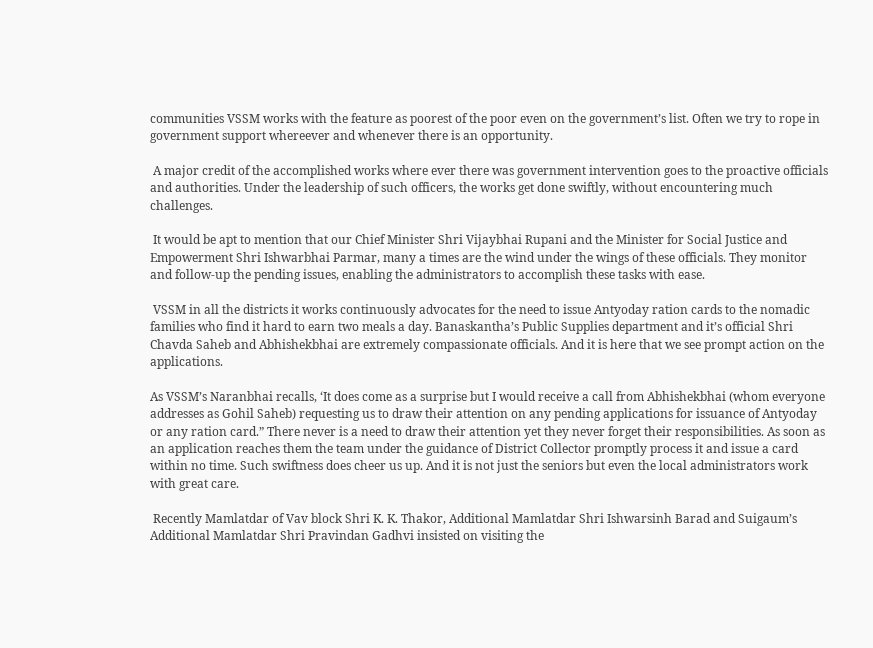communities VSSM works with the feature as poorest of the poor even on the government’s list. Often we try to rope in government support whereever and whenever there is an opportunity.

 A major credit of the accomplished works where ever there was government intervention goes to the proactive officials and authorities. Under the leadership of such officers, the works get done swiftly, without encountering much challenges.

 It would be apt to mention that our Chief Minister Shri Vijaybhai Rupani and the Minister for Social Justice and Empowerment Shri Ishwarbhai Parmar, many a times are the wind under the wings of these officials. They monitor and follow-up the pending issues, enabling the administrators to accomplish these tasks with ease.

 VSSM in all the districts it works continuously advocates for the need to issue Antyoday ration cards to the nomadic families who find it hard to earn two meals a day. Banaskantha’s Public Supplies department and it’s official Shri Chavda Saheb and Abhishekbhai are extremely compassionate officials. And it is here that we see prompt action on the applications.

As VSSM’s Naranbhai recalls, ‘It does come as a surprise but I would receive a call from Abhishekbhai (whom everyone addresses as Gohil Saheb) requesting us to draw their attention on any pending applications for issuance of Antyoday or any ration card.” There never is a need to draw their attention yet they never forget their responsibilities. As soon as an application reaches them the team under the guidance of District Collector promptly process it and issue a card within no time. Such swiftness does cheer us up. And it is not just the seniors but even the local administrators work with great care.

 Recently Mamlatdar of Vav block Shri K. K. Thakor, Additional Mamlatdar Shri Ishwarsinh Barad and Suigaum’s Additional Mamlatdar Shri Pravindan Gadhvi insisted on visiting the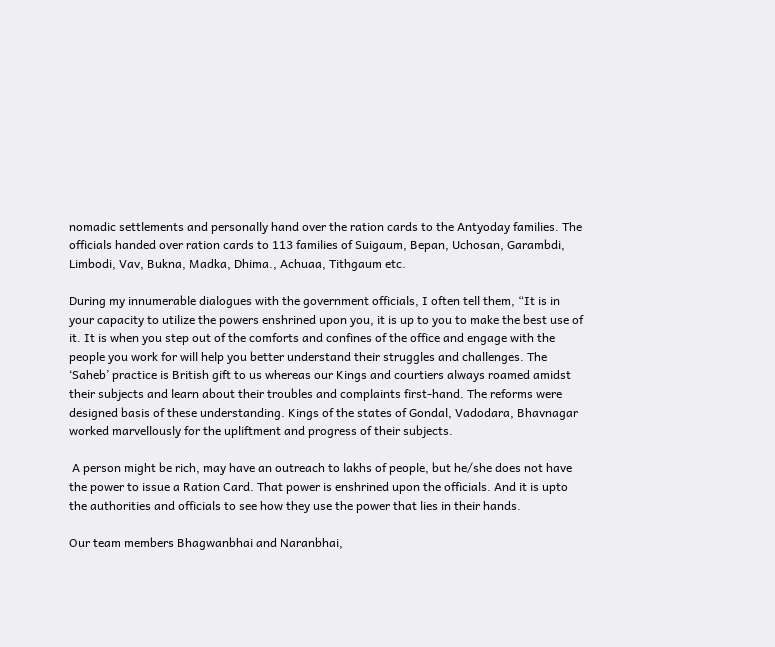nomadic settlements and personally hand over the ration cards to the Antyoday families. The officials handed over ration cards to 113 families of Suigaum, Bepan, Uchosan, Garambdi, Limbodi, Vav, Bukna, Madka, Dhima., Achuaa, Tithgaum etc.

During my innumerable dialogues with the government officials, I often tell them, “It is in your capacity to utilize the powers enshrined upon you, it is up to you to make the best use of it. It is when you step out of the comforts and confines of the office and engage with the people you work for will help you better understand their struggles and challenges. The ‘Saheb’ practice is British gift to us whereas our Kings and courtiers always roamed amidst their subjects and learn about their troubles and complaints first-hand. The reforms were designed basis of these understanding. Kings of the states of Gondal, Vadodara, Bhavnagar worked marvellously for the upliftment and progress of their subjects.

 A person might be rich, may have an outreach to lakhs of people, but he/she does not have the power to issue a Ration Card. That power is enshrined upon the officials. And it is upto the authorities and officials to see how they use the power that lies in their hands.

Our team members Bhagwanbhai and Naranbhai,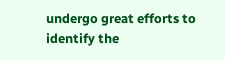undergo great efforts to identify the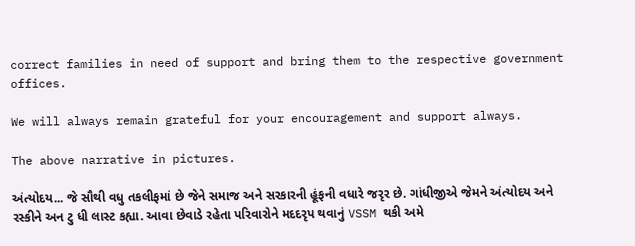correct families in need of support and bring them to the respective government offices.

We will always remain grateful for your encouragement and support always.

The above narrative in pictures.

અંત્યોદય... જે સૌથી વધુ તકલીફમાં છે જેને સમાજ અને સરકારની હૂંફની વધારે જરૃર છે. ગાંધીજીએ જેમને અંત્યોદય અને રસ્કીને અન ટુ ધી લાસ્ટ કહ્યા. આવા છેવાડે રહેતા પરિવારોને મદદરૃપ થવાનું VSSM થકી અમે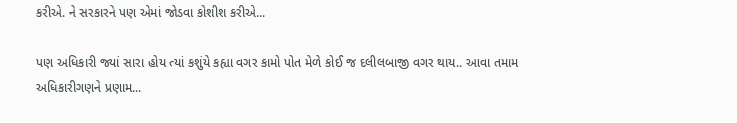કરીએ. ને સરકારને પણ એમાં જોડવા કોશીશ કરીએ...

પણ અધિકારી જ્યાં સારા હોય ત્યાં કશુંયે કહ્યા વગર કામો પોત મેળે કોઈ જ દલીલબાજી વગર થાય.. આવા તમામ અધિકારીગણને પ્રણામ...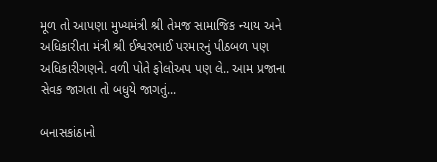મૂળ તો આપણા મુખ્યમંત્રી શ્રી તેમજ સામાજિક ન્યાય અને અધિકારીતા મંત્રી શ્રી ઈશ્વરભાઈ પરમારનું પીઠબળ પણ અધિકારીગણને. વળી પોતે ફોલોઅપ પણ લે.. આમ પ્રજાના સેવક જાગતા તો બધુયે જાગતું...

બનાસકાંઠાનો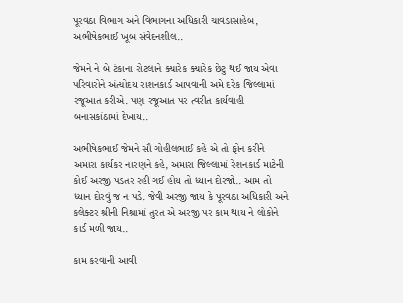પૂરવઠા વિભાગ અને વિભાગના અધિકારી ચાવડાસાહેબ, અભીષેકભાઈ ખૂબ સંવેદનશીલ..

જેમને ને બે ટંકાના રોટલાને ક્યારેક ક્યારેક છેટુ થઈ જાય એવા પરિવારોને અંત્યોદય રાશનકાર્ડ આપવાની અમે દરેક જિલ્લામાં રજૂઆત કરીએ. પણ રજૂઆત પર ત્વરીત કાર્યવાહી બનાસકાંઠામાં દેખાય..

અભીષેકભાઈ જેમને સૌ ગોહીલભાઈ કહે એ તો ફોન કરીને અમારા કાર્યકર નારણને કહે, અમારા જિલ્લામાં રેશનકાર્ડ માટેની કોઈ અરજી પડતર રહી ગઈ હોય તો ધ્યાન દોરજો.. આમ તો ધ્યાન દોરવું જ ન પડે. જેવી અરજી જાય કે પૂરવઠા અધિકારી અને કલેક્ટર શ્રીની નિશ્રામાં તુરત એ અરજી પર કામ થાય ને લોકોને કાર્ડ મળી જાય..

કામ કરવાની આવી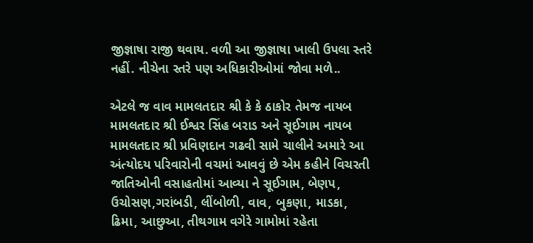જીજ્ઞાષા રાજી થવાય. વળી આ જીજ્ઞાષા ખાલી ઉપલા સ્તરે નહીં. નીચેના સ્તરે પણ અધિકારીઓમાં જોવા મળે..

એટલે જ વાવ મામલતદાર શ્રી કે કે ઠાકોર તેમજ નાયબ મામલતદાર શ્રી ઈશ્વર સિંહ બરાડ અને સૂઈગામ નાયબ મામલતદાર શ્રી પ્રવિણદાન ગઢવી સામે ચાલીને અમારે આ અંત્યોદય પરિવારોની વચમાં આવવું છે એમ કહીને વિચરતી જાતિઓની વસાહતોમાં આવ્યા ને સૂઈગામ, બેણપ, ઉચોસણ,ગરાંબડી, લીંબોળી, વાવ, બુકણા, માડકા, ઢિમા, આછુઆ, તીથગામ વગેરે ગામોમાં રહેતા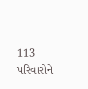113 પરિવારોને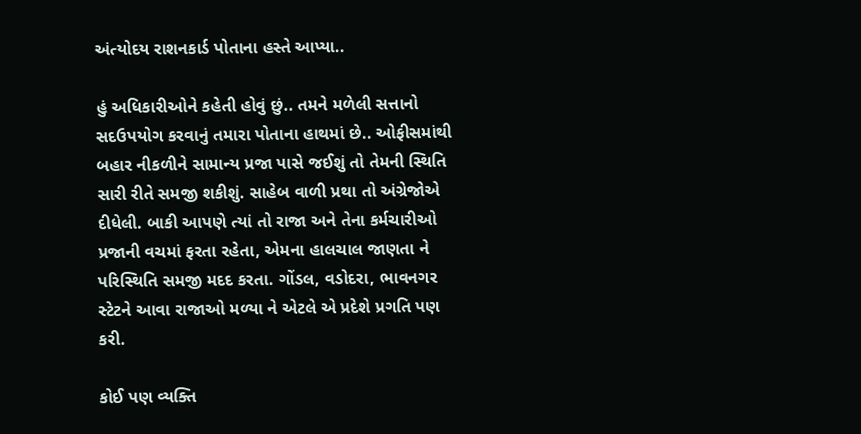અંત્યોદય રાશનકાર્ડ પોતાના હસ્તે આપ્યા..

હું અધિકારીઓને કહેતી હોવું છું.. તમને મળેલી સત્તાનો સદઉપયોગ કરવાનું તમારા પોતાના હાથમાં છે.. ઓફીસમાંથી બહાર નીકળીને સામાન્ય પ્રજા પાસે જઈશું તો તેમની સ્થિતિ સારી રીતે સમજી શકીશું. સાહેબ વાળી પ્રથા તો અંગ્રેજોએ દીધેલી. બાકી આપણે ત્યાં તો રાજા અને તેના કર્મચારીઓ પ્રજાની વચમાં ફરતા રહેતા, એમના હાલચાલ જાણતા ને પરિસ્થિતિ સમજી મદદ કરતા. ગોંડલ, વડોદરા, ભાવનગર સ્ટેટને આવા રાજાઓ મળ્યા ને એટલે એ પ્રદેશે પ્રગતિ પણ કરી.

કોઈ પણ વ્યક્તિ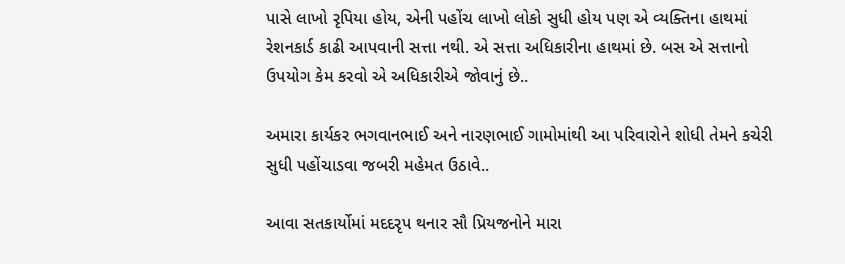પાસે લાખો રૃપિયા હોય, એની પહોંચ લાખો લોકો સુધી હોય પણ એ વ્યક્તિના હાથમાં રેશનકાર્ડ કાઢી આપવાની સત્તા નથી. એ સત્તા અધિકારીના હાથમાં છે. બસ એ સત્તાનો ઉપયોગ કેમ કરવો એ અધિકારીએ જોવાનું છે..

અમારા કાર્યકર ભગવાનભાઈ અને નારણભાઈ ગામોમાંથી આ પરિવારોને શોધી તેમને કચેરી સુધી પહોંચાડવા જબરી મહેમત ઉઠાવે..

આવા સતકાર્યોમાં મદદરૃપ થનાર સૌ પ્રિયજનોને મારા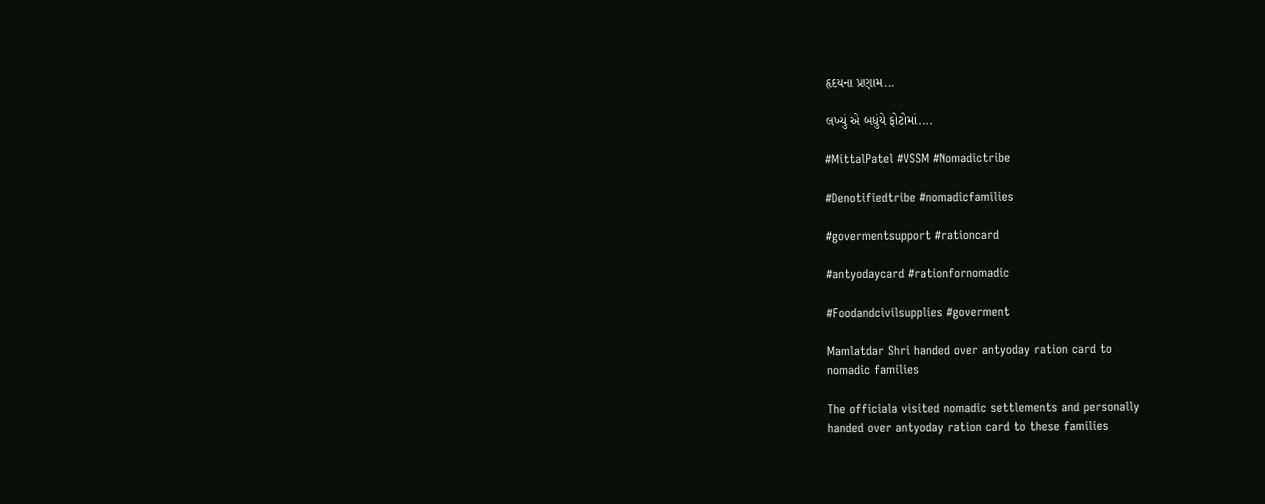હૃદયના પ્રણામ...

લખ્યું એ બધુંયે ફોટોમાં....

#MittalPatel #VSSM #Nomadictribe

#Denotifiedtribe #nomadicfamilies

#govermentsupport #rationcard

#antyodaycard #rationfornomadic

#Foodandcivilsupplies #goverment

Mamlatdar Shri handed over antyoday ration card to
nomadic families

The officiala visited nomadic settlements and personally
handed over antyoday ration card to these families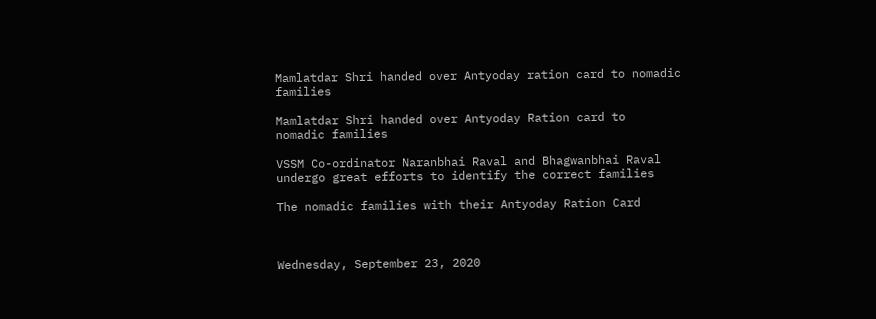Mamlatdar Shri handed over Antyoday ration card to nomadic
families

Mamlatdar Shri handed over Antyoday Ration card to
nomadic families

VSSM Co-ordinator Naranbhai Raval and Bhagwanbhai Raval
undergo great efforts to identify the correct families

The nomadic families with their Antyoday Ration Card



Wednesday, September 23, 2020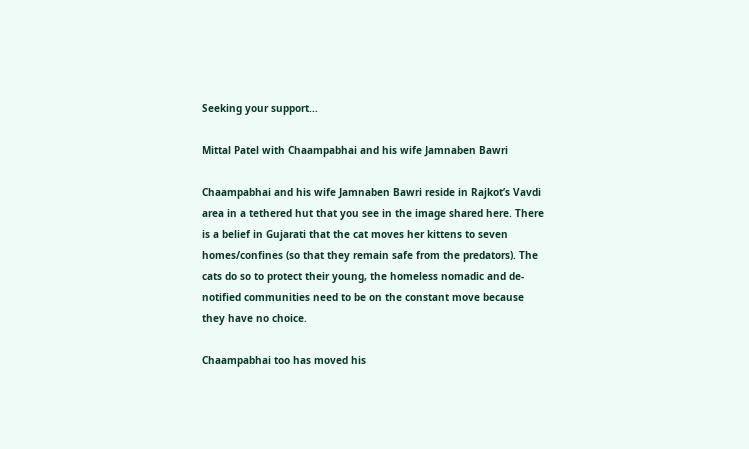Seeking your support...

Mittal Patel with Chaampabhai and his wife Jamnaben Bawri

Chaampabhai and his wife Jamnaben Bawri reside in Rajkot’s Vavdi area in a tethered hut that you see in the image shared here. There is a belief in Gujarati that the cat moves her kittens to seven homes/confines (so that they remain safe from the predators). The cats do so to protect their young, the homeless nomadic and de-notified communities need to be on the constant move because they have no choice.

Chaampabhai too has moved his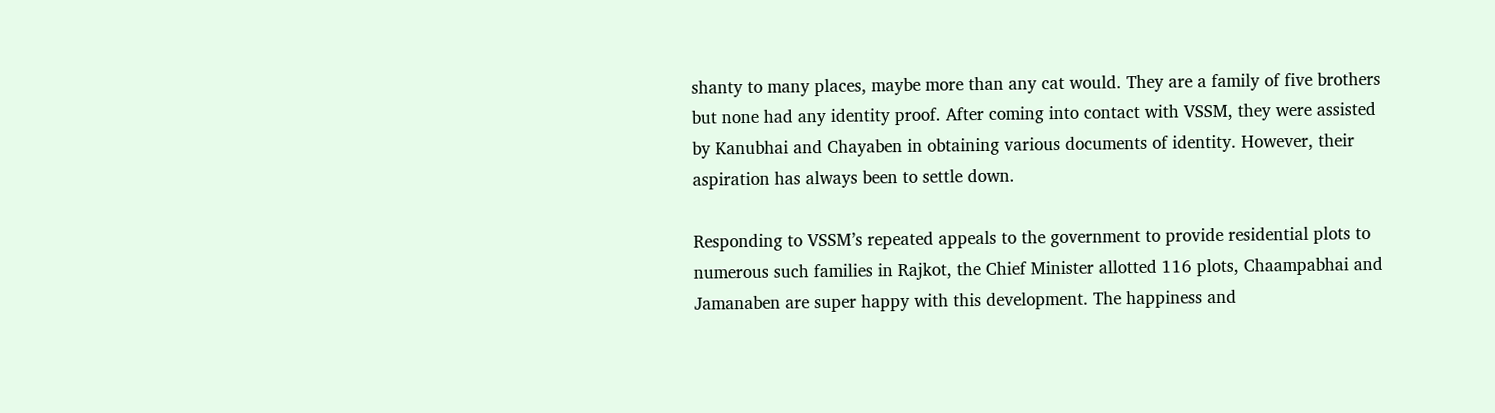shanty to many places, maybe more than any cat would. They are a family of five brothers but none had any identity proof. After coming into contact with VSSM, they were assisted by Kanubhai and Chayaben in obtaining various documents of identity. However, their aspiration has always been to settle down.

Responding to VSSM’s repeated appeals to the government to provide residential plots to numerous such families in Rajkot, the Chief Minister allotted 116 plots, Chaampabhai and Jamanaben are super happy with this development. The happiness and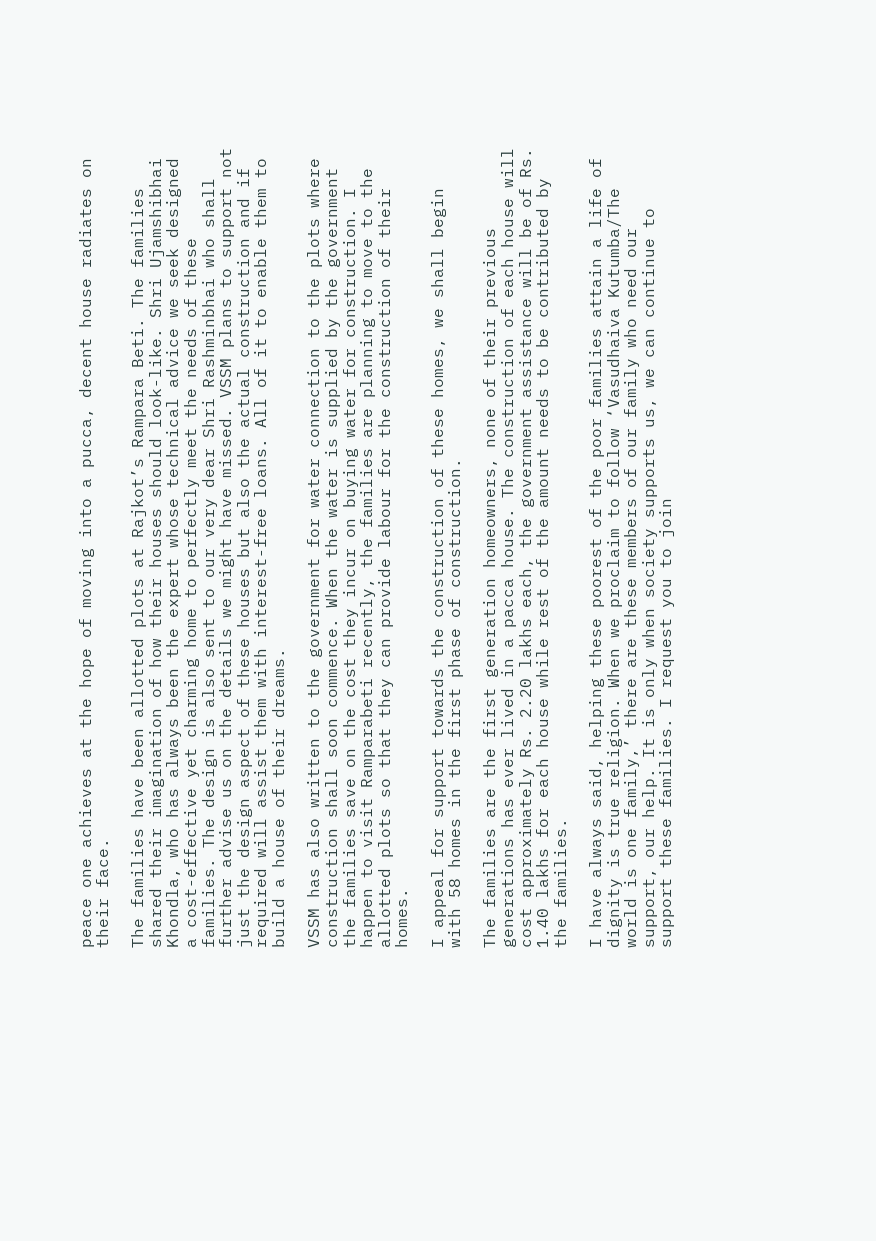peace one achieves at the hope of moving into a pucca, decent house radiates on their face.

The families have been allotted plots at Rajkot’s Rampara Beti. The families shared their imagination of how their houses should look-like. Shri Ujamshibhai Khondla, who has always been the expert whose technical advice we seek designed a cost-effective yet charming home to perfectly meet the needs of these families. The design is also sent to our very dear Shri Rashminbhai who shall further advise us on the details we might have missed. VSSM plans to support not just the design aspect of these houses but also the actual construction and if required will assist them with interest-free loans. All of it to enable them to build a house of their dreams.

VSSM has also written to the government for water connection to the plots where construction shall soon commence. When the water is supplied by the government the families save on the cost they incur on buying water for construction. I happen to visit Ramparabeti recently, the families are planning to move to the allotted plots so that they can provide labour for the construction of their homes.

I appeal for support towards the construction of these homes, we shall begin with 58 homes in the first phase of construction.

The families are the first generation homeowners, none of their previous generations has ever lived in a pacca house. The construction of each house will cost approximately Rs. 2.20 lakhs each, the government assistance will be of Rs. 1.40 lakhs for each house while rest of the amount needs to be contributed by the families.

I have always said, helping these poorest of the poor families attain a life of dignity is true religion. When we proclaim to follow ‘Vasudhaiva Kutumba/The world is one family,’ there are these members of our family who need our support, our help. It is only when society supports us, we can continue to support these families. I request you to join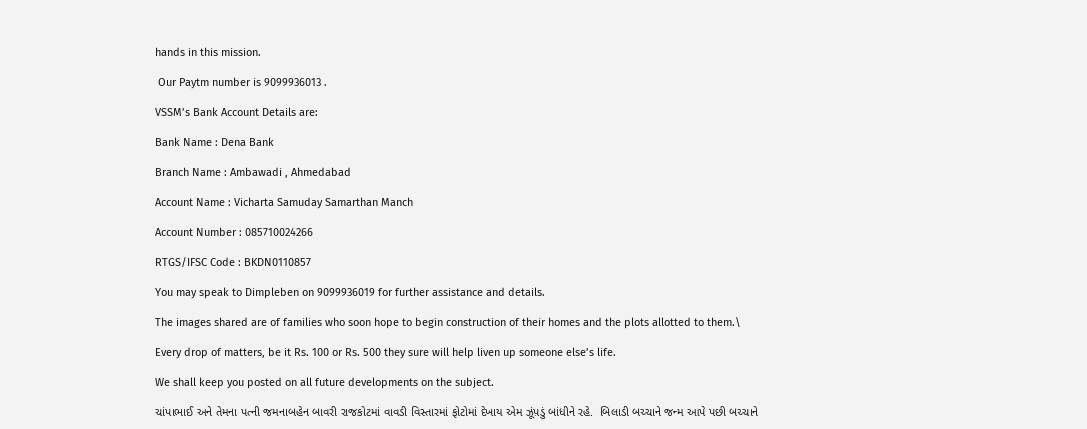hands in this mission.

 Our Paytm number is 9099936013 .

VSSM’s Bank Account Details are:

Bank Name : Dena Bank

Branch Name : Ambawadi , Ahmedabad

Account Name : Vicharta Samuday Samarthan Manch

Account Number : 085710024266

RTGS/IFSC Code : BKDN0110857

You may speak to Dimpleben on 9099936019 for further assistance and details.

The images shared are of families who soon hope to begin construction of their homes and the plots allotted to them.\

Every drop of matters, be it Rs. 100 or Rs. 500 they sure will help liven up someone else’s life.

We shall keep you posted on all future developments on the subject.

ચાંપાભાઈ અને તેમના પત્ની જમનાબહેન બાવરી રાજકોટમાં વાવડી વિસ્તારમાં ફોટોમાં દેખાય એમ ઝૂંપ઼ડું બાંધીને રહે.  બિલાડી બચ્ચાને જન્મ આપે પછી બચ્ચાને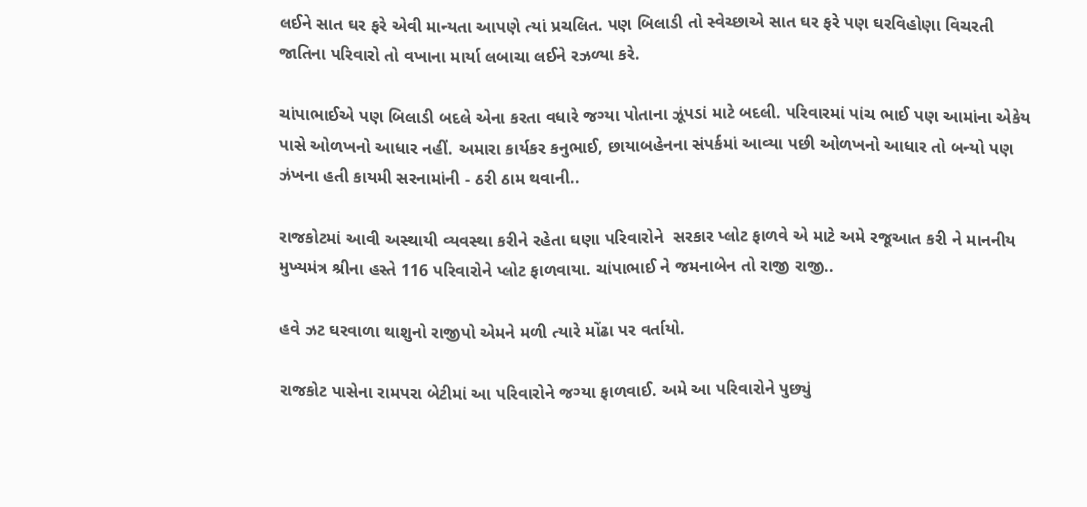લઈને સાત ઘર ફરે એવી માન્યતા આપણે ત્યાં પ્રચલિત. પણ બિલાડી તો સ્વેચ્છાએ સાત ઘર ફરે પણ ઘરવિહોણા વિચરતી જાતિના પરિવારો તો વખાના માર્યા લબાચા લઈને રઝળ્યા કરે.

ચાંપાભાઈએ પણ બિલાડી બદલે એના કરતા વધારે જગ્યા પોતાના ઝૂંપડાં માટે બદલી. પરિવારમાં પાંચ ભાઈ પણ આમાંના એકેય પાસે ઓળખનો આધાર નહીં. અમારા કાર્યકર કનુભાઈ, છાયાબહેનના સંપર્કમાં આવ્યા પછી ઓળખનો આધાર તો બન્યો પણ ઝંખના હતી કાયમી સરનામાંની - ઠરી ઠામ થવાની..

રાજકોટમાં આવી અસ્થાયી વ્યવસ્થા કરીને રહેતા ઘણા પરિવારોને  સરકાર પ્લોટ ફાળવે એ માટે અમે રજૂઆત કરી ને માનનીય મુખ્યમંત્ર શ્રીના હસ્તે 116 પરિવારોને પ્લોટ ફાળવાયા. ચાંપાભાઈ ને જમનાબેન તો રાજી રાજી..

હવે ઝટ ઘરવાળા થાશુનો રાજીપો એમને મળી ત્યારે મોંઢા પર વર્તાયો.

રાજકોટ પાસેના રામપરા બેટીમાં આ પરિવારોને જગ્યા ફાળવાઈ. અમે આ પરિવારોને પુછ્યું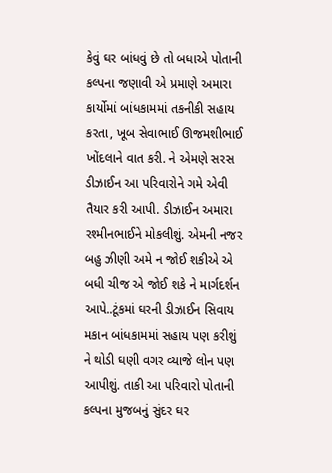કેવું ઘર બાંધવું છે તો બધાએ પોતાની કલ્પના જણાવી એ પ્રમાણે અમારા કાર્યોમાં બાંધકામમાં તકનીકી સહાય કરતા, ખૂબ સેવાભાઈ ઊજમશીભાઈ ખોંદલાને વાત કરી. ને એમણે સરસ ડીઝાઈન આ પરિવારોને ગમે એવી તૈયાર કરી આપી. ડીઝાઈન અમારા રશ્મીનભાઈને મોકલીશું. એમની નજર બહુ ઝીણી અમે ન જોઈ શકીએ એ બધી ચીજ એ જોઈ શકે ને માર્ગદર્શન આપે..ટૂંકમાં ઘરની ડીઝાઈન સિવાય મકાન બાંધકામમાં સહાય પણ કરીશું ને થોડી ઘણી વગર વ્યાજે લોન પણ આપીશું. તાકી આ પરિવારો પોતાની કલ્પના મુજબનું સુંદર ઘર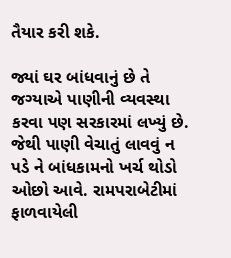તૈયાર કરી શકે.

જ્યાં ઘર બાંધવાનું છે તે જગ્યાએ પાણીની વ્યવસ્થા કરવા પણ સરકારમાં લખ્યું છે. જેથી પાણી વેચાતું લાવવું ન પડે ને બાંધકામનો ખર્ચ થોડો ઓછો આવે. રામપરાબેટીમાં ફાળવાયેલી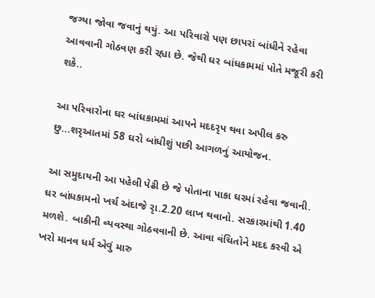જગ્યા જોવા જવાનું થયું. આ પરિવારો પણ છાપરાં બાંધીને રહેવા આવવાની ગોઠવણ કરી રહ્યા છે. જેથી ઘર બાંધકામમાં પોતે મજૂરી કરી શકે..

આ પરિવારોના ઘર બાંધકામમાં આપને મદદરૃપ થવા અપીલ કરુ છુ...શરૃઆતમાં 58 ઘરો બાંધીશું પછી આગળનું આયોજન.

આ સમુદાયની આ પહેલી પેઢી છે જે પોતાના પાકા ઘરમાં રહેવા જવાની. ઘર બાંધકામનો ખર્ચ અંદાજે રૃા.2.20 લાખ થવાનો. સરકારમાંથી 1.40 મળશે. બાકીની વ્યવસ્થા ગોઠવવાની છે. આવા વંચિતોને મદદ કરવી એ ખરો માનવ ધર્મ એવું મારુ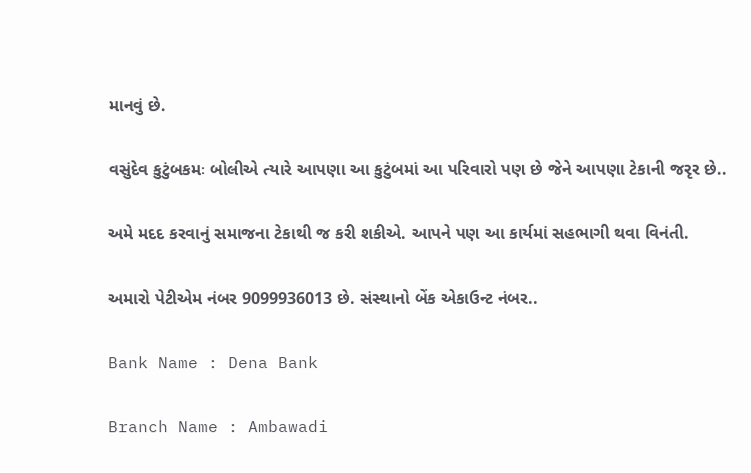માનવું છે.

વસુંદેવ કુટુંબકમઃ બોલીએ ત્યારે આપણા આ કુટુંબમાં આ પરિવારો પણ છે જેને આપણા ટેકાની જરૃર છે..

અમે મદદ કરવાનું સમાજના ટેકાથી જ કરી શકીએ. આપને પણ આ કાર્યમાં સહભાગી થવા વિનંતી.

અમારો પેટીએમ નંબર 9099936013 છે. સંસ્થાનો બેંક એકાઉન્ટ નંબર..

Bank Name : Dena Bank

Branch Name : Ambawadi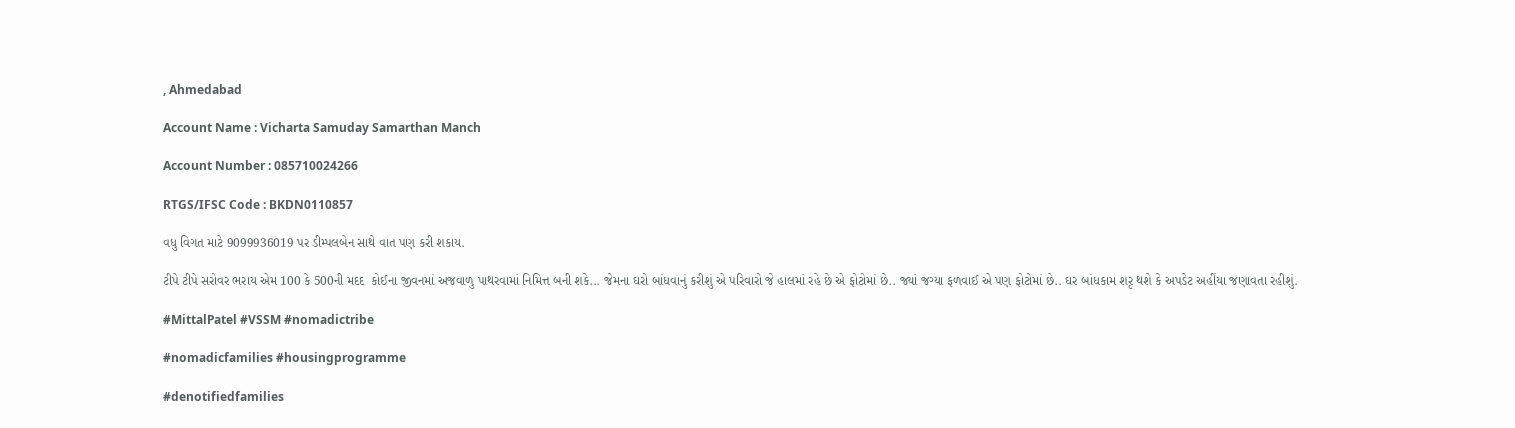, Ahmedabad

Account Name : Vicharta Samuday Samarthan Manch

Account Number : 085710024266

RTGS/IFSC Code : BKDN0110857

વધુ વિગત માટે 9099936019 પર ડીમ્પલબેન સાથે વાત પણ કરી શકાય.

ટીપે ટીપે સરોવર ભરાય એમ 100 કે 500ની મદદ  કોઈના જીવનમાં અજવાળુ પાથરવામાં નિમિત્ત બની શકે... જેમના ઘરો બાંધવાનું કરીશું એ પરિવારો જે હાલમાં રહે છે એ ફોટોમાં છે.. જ્યાં જગ્યા ફળવાઈ એ પણ ફોટોમાં છે.. ઘર બાંધકામ શરૃ થશે કે અપડેટ અહીંયા જણાવતા રહીશું.

#MittalPatel #VSSM #nomadictribe

#nomadicfamilies #housingprogramme

#denotifiedfamilies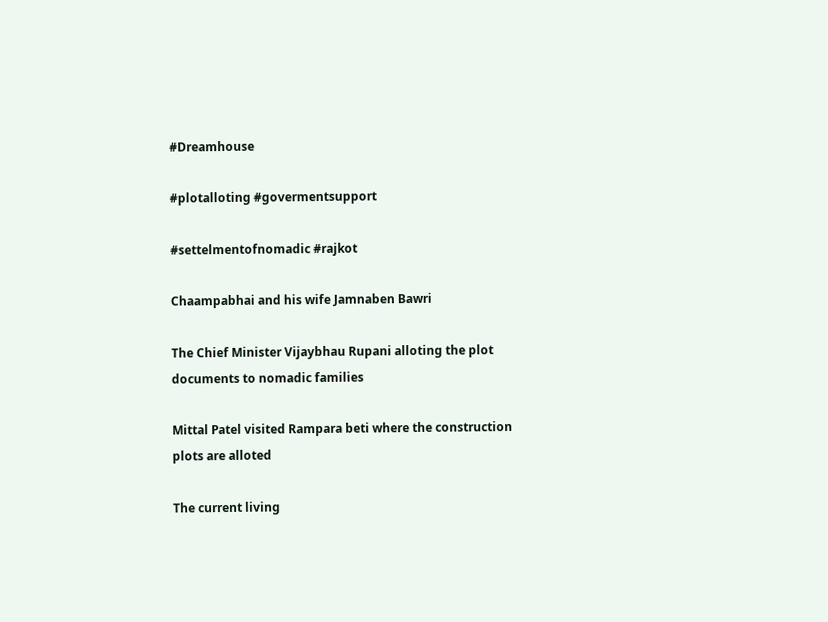#Dreamhouse

#plotalloting #govermentsupport

#settelmentofnomadic #rajkot

Chaampabhai and his wife Jamnaben Bawri

The Chief Minister Vijaybhau Rupani alloting the plot
documents to nomadic families

Mittal Patel visited Rampara beti where the construction
plots are alloted

The current living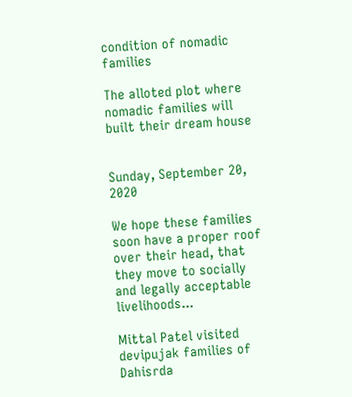condition of nomadic families

The alloted plot where nomadic families will
built their dream house


Sunday, September 20, 2020

We hope these families soon have a proper roof over their head, that they move to socially and legally acceptable livelihoods...

Mittal Patel visited devipujak families of Dahisrda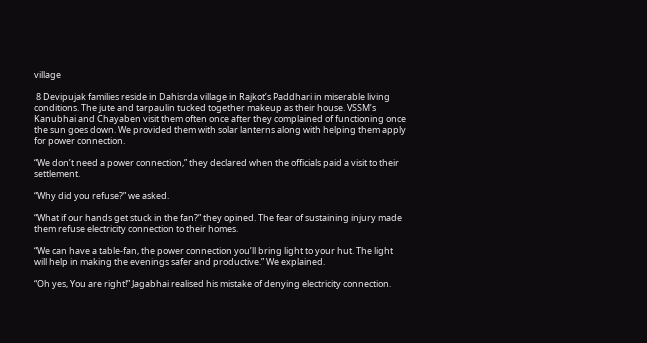village

 8 Devipujak families reside in Dahisrda village in Rajkot’s Paddhari in miserable living conditions. The jute and tarpaulin tucked together makeup as their house. VSSM’s Kanubhai and Chayaben visit them often once after they complained of functioning once the sun goes down. We provided them with solar lanterns along with helping them apply for power connection.

“We don’t need a power connection,” they declared when the officials paid a visit to their settlement.

“Why did you refuse?” we asked.

“What if our hands get stuck in the fan?” they opined. The fear of sustaining injury made them refuse electricity connection to their homes.

“We can have a table-fan, the power connection you’ll bring light to your hut. The light will help in making the evenings safer and productive.” We explained.

“Oh yes, You are right!” Jagabhai realised his mistake of denying electricity connection.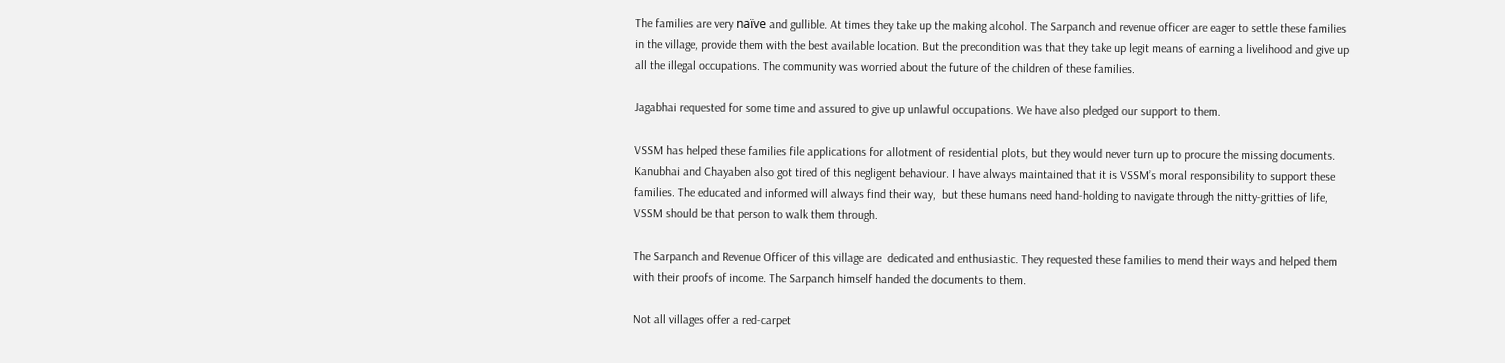The families are very naïve and gullible. At times they take up the making alcohol. The Sarpanch and revenue officer are eager to settle these families in the village, provide them with the best available location. But the precondition was that they take up legit means of earning a livelihood and give up all the illegal occupations. The community was worried about the future of the children of these families.

Jagabhai requested for some time and assured to give up unlawful occupations. We have also pledged our support to them.

VSSM has helped these families file applications for allotment of residential plots, but they would never turn up to procure the missing documents. Kanubhai and Chayaben also got tired of this negligent behaviour. I have always maintained that it is VSSM’s moral responsibility to support these families. The educated and informed will always find their way,  but these humans need hand-holding to navigate through the nitty-gritties of life, VSSM should be that person to walk them through.

The Sarpanch and Revenue Officer of this village are  dedicated and enthusiastic. They requested these families to mend their ways and helped them with their proofs of income. The Sarpanch himself handed the documents to them.

Not all villages offer a red-carpet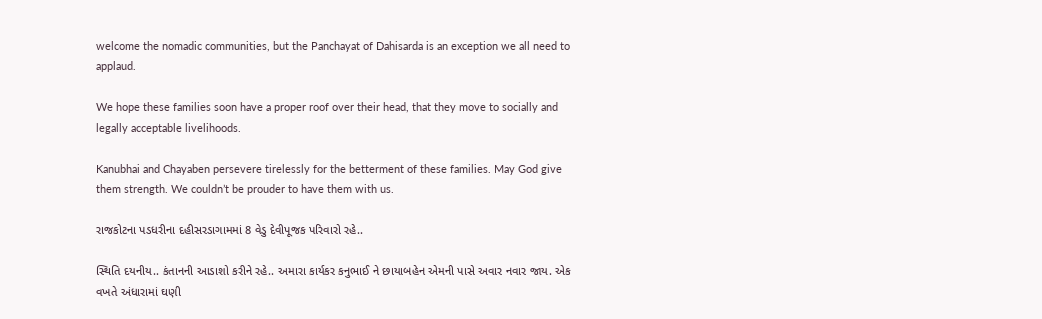welcome the nomadic communities, but the Panchayat of Dahisarda is an exception we all need to applaud.

We hope these families soon have a proper roof over their head, that they move to socially and legally acceptable livelihoods.

Kanubhai and Chayaben persevere tirelessly for the betterment of these families. May God give them strength. We couldn’t be prouder to have them with us.

રાજકોટના પડધરીના દહીસરડાગામમાં 8 વેડુ દેવીપૂજક પરિવારો રહે..

સ્થિતિ દયનીય.. કંતાનની આડાશો કરીને રહે.. અમારા કાર્યકર કનુભાઈ ને છાયાબહેન એમની પાસે અવાર નવાર જાય. એક વખતે અંધારામાં ઘણી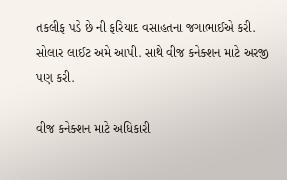તકલીફ પડે છે ની ફરિયાદ વસાહતના જગાભાઈએ કરી. સોલાર લાઈટ અમે આપી. સાથે વીજ કનેક્શન માટે અરજી પણ કરી.

વીજ કનેક્શન માટે અધિકારી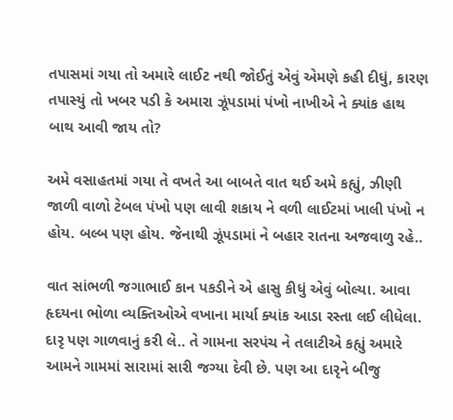તપાસમાં ગયા તો અમારે લાઈટ નથી જોઈતું એવું એમણે કહી દીધું, કારણ તપાસ્યું તો ખબર પડી કે અમારા ઝૂંપડામાં પંખો નાખીએ ને ક્યાંક હાથ બાથ આવી જાય તો?

અમે વસાહતમાં ગયા તે વખતે આ બાબતે વાત થઈ અમે કહ્યું, ઝીણી જાળી વાળો ટેબલ પંખો પણ લાવી શકાય ને વળી લાઈટમાં ખાલી પંખો ન હોય. બલ્બ પણ હોય. જેનાથી ઝૂંપડામાં ને બહાર રાતના અજવાળુ રહે..

વાત સાંભળી જગાભાઈ કાન પકડીને એ હાસુ કીધું એવું બોલ્યા. આવા હૃદયના ભોળા વ્યક્તિઓએ વખાના માર્યા ક્યાંક આડા રસ્તા લઈ લીધેલા. દારૃ પણ ગાળવાનું કરી લે.. તે ગામના સરપંચ ને તલાટીએ કહ્યું અમારે આમને ગામમાં સારામાં સારી જગ્યા દેવી છે. પણ આ દારૃને બીજુ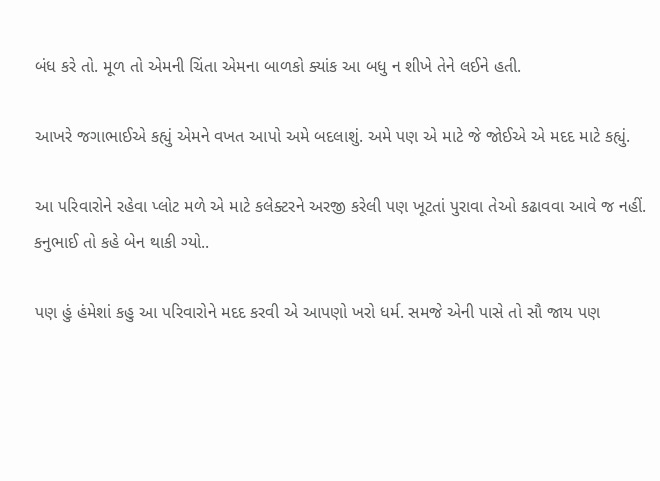બંધ કરે તો. મૂળ તો એમની ચિંતા એમના બાળકો ક્યાંક આ બધુ ન શીખે તેને લઈને હતી.

આખરે જગાભાઈએ કહ્યું એમને વખત આપો અમે બદલાશું. અમે પણ એ માટે જે જોઈએ એ મદદ માટે કહ્યું.

આ પરિવારોને રહેવા પ્લોટ મળે એ માટે કલેક્ટરને અરજી કરેલી પણ ખૂટતાં પુરાવા તેઓ કઢાવવા આવે જ નહીં. કનુભાઈ તો કહે બેન થાકી ગ્યો..

પણ હું હંમેશાં કહુ આ પરિવારોને મદદ કરવી એ આપણો ખરો ધર્મ. સમજે એની પાસે તો સૌ જાય પણ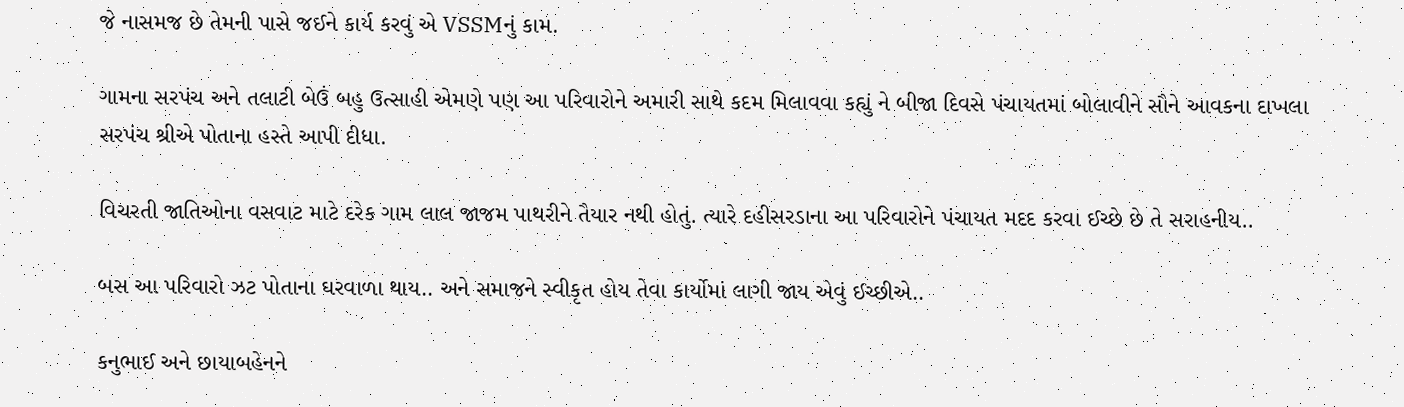જે નાસમજ છે તેમની પાસે જઈને કાર્ય કરવું એ VSSMનું કામ.

ગામના સરપંચ અને તલાટી બેઉં બહુ ઉત્સાહી એમણે પણ આ પરિવારોને અમારી સાથે કદમ મિલાવવા કહ્યું ને બીજા દિવસે પંચાયતમાં બોલાવીને સૌને આવકના દાખલા સરપંચ શ્રીએ પોતાના હસ્તે આપી દીધા.

વિચરતી જાતિઓના વસવાટ માટે દરેક ગામ લાલ જાજમ પાથરીને તૈયાર નથી હોતું. ત્યારે દહીસરડાના આ પરિવારોને પંચાયત મદદ કરવા ઈચ્છે છે તે સરાહનીય..

બસ આ પરિવારો ઝટ પોતાના ઘરવાળા થાય.. અને સમાજને સ્વીકૃત હોય તેવા કાર્યોમાં લાગી જાય એવું ઈચ્છીએ..

કનુભાઈ અને છાયાબહેનને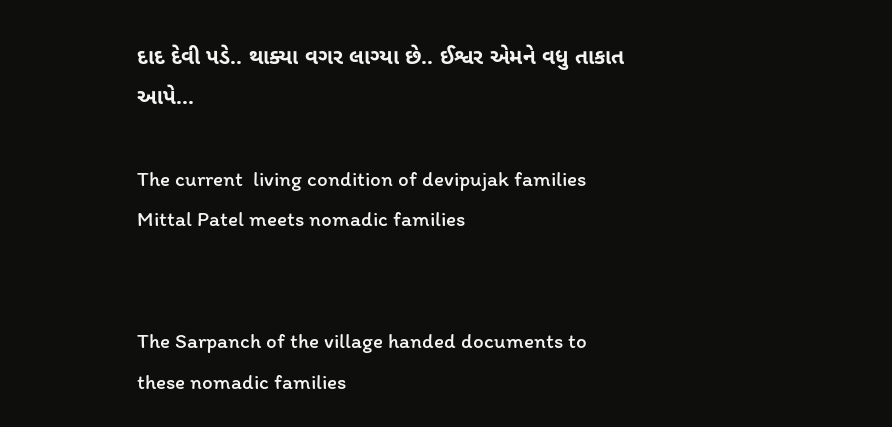દાદ દેવી પડે.. થાક્યા વગર લાગ્યા છે.. ઈશ્વર એમને વધુ તાકાત આપે...

The current  living condition of devipujak families
Mittal Patel meets nomadic families


The Sarpanch of the village handed documents to
these nomadic families